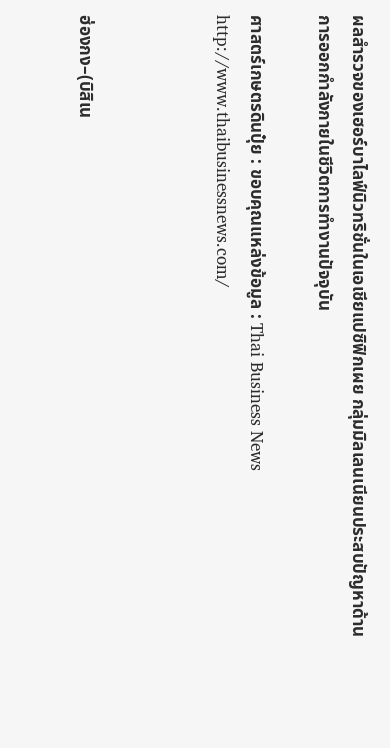ผลสำรวจของเฮอร์บาไลฟ์นิวทริชั่นในเอเชียแปซิฟิกเผย กลุ่มมิลเลนเนียนประสบปัญหาด้านการออกกำลังกายในชีวิตการทำงานปัจจุบัน

ศาสตร์เกษตรดินปุ๋ย : ขอบคุณแหล่งข้อมูล : Thai Business News    http://www.thaibusinessnews.com/



ฮ่องกง–(บิสิเน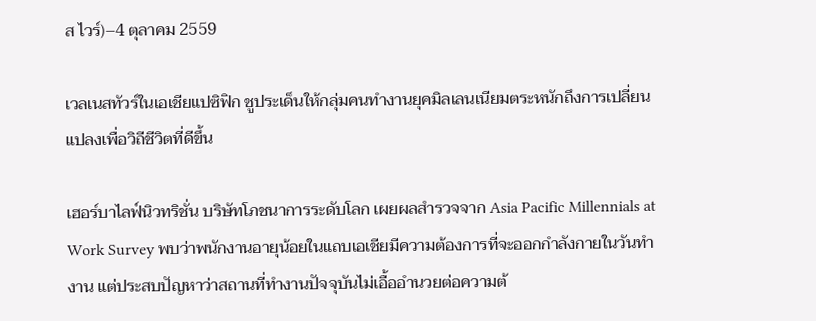ส ไวร์)–4 ตุลาคม 2559

เวลเนสทัวร์ในเอเชียแปซิฟิก ชูประเด็นให้กลุ่มคนทำงานยุคมิลเลนเนียมตระหนักถึงการเปลี่ยนแปลงเพื่อวิถีชีวิตที่ดีขึ้น

เฮอร์บาไลฟ์นิวทริชั่น บริษัทโภชนาการระดับโลก เผยผลสำรวจจาก Asia Pacific Millennials at Work Survey พบว่าพนักงานอายุน้อยในแถบเอเชียมีความต้องการที่จะออกกำลังกายในวันทำงาน แต่ประสบปัญหาว่าสถานที่ทำงานปัจจุบันไม่เอื้ออำนวยต่อความต้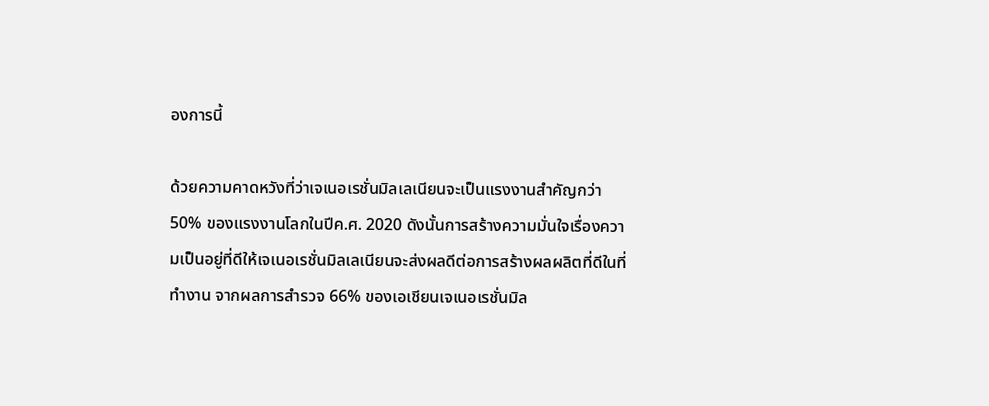องการนี้

ด้วยความคาดหวังที่ว่าเจเนอเรชั่นมิลเลเนียนจะเป็นแรงงานสำคัญกว่า 50% ของแรงงานโลกในปีค.ศ. 2020 ดังนั้นการสร้างความมั่นใจเรื่องความเป็นอยู่ที่ดีให้เจเนอเรชั่นมิลเลเนียนจะส่งผลดีต่อการสร้างผลผลิตที่ดีในที่ทำงาน จากผลการสำรวจ 66% ของเอเชียนเจเนอเรชั่นมิล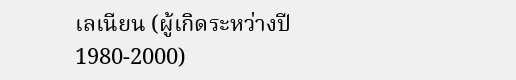เลเนียน (ผู้เกิดระหว่างปี 1980-2000)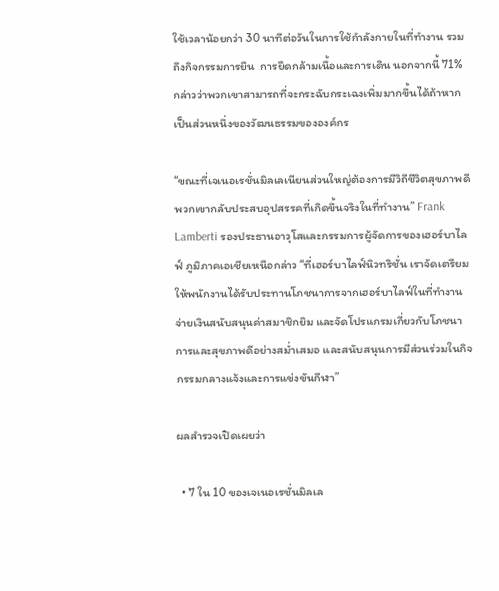ใช้เวลาน้อยกว่า 30 นาทีต่อวันในการใช้กำลังกายในที่ทำงาน รวมถึงกิจกรรมการยืน  การยืดกล้ามเนื้อและการเดิน นอกจากนี้ 71% กล่าวว่าพวกเขาสามารถที่จะกระฉับกระเฉงเพิ่มมากขึ้นได้ถ้าหากเป็นส่วนหนึ่งของวัฒนธรรมขององค์กร

“ขณะที่เจเนอเรชั่นมิลเลเนียนส่วนใหญ่ต้องการมีวิถีชีวิตสุขภาพดี พวกเขากลับประสบอุปสรรคที่เกิดขึ้นจริงในที่ทำงาน” Frank Lamberti รองประธานอาวุโสและกรรมการผู้จัดการของเฮอร์บาไลฟ์ ภูมิภาคเอเชียเหนือกล่าว “ที่เฮอร์บาไลฟ์นิวทริชั่น เราจัดเตรียมให้พนักงานได้รับประทานโภชนาการจากเฮอร์บาไลฟ์ในที่ทำงาน จ่ายเงินสนับสนุนค่าสมาชิกยิม และจัดโปรแกรมเกี่ยวกับโภชนาการและสุขภาพดีอย่างสม่ำเสมอ และสนับสนุนการมีส่วนร่วมในกิจกรรมกลางแจ้งและการแข่งขันกีฬา”

ผลสำรวจเปิดเผยว่า

  • 7 ใน 10 ของเจเนอเรชั่นมิลเล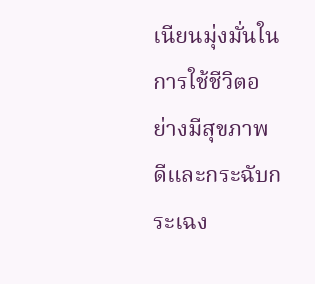เนียนมุ่งมั่นในการใช้ชีวิตอย่างมีสุขภาพดีและกระฉับกระเฉง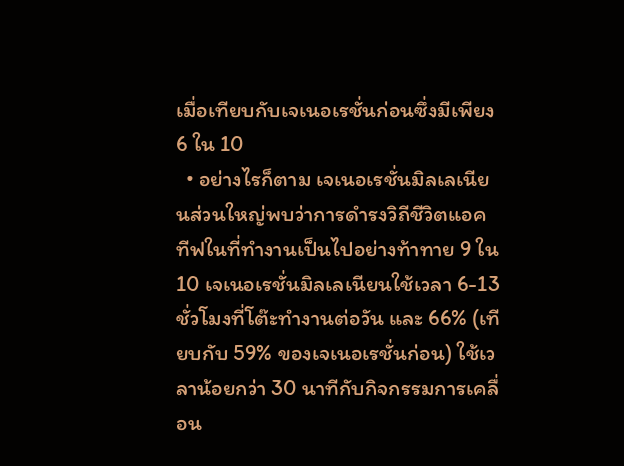เมื่อเทียบกับเจเนอเรชั่นก่อนซึ่งมีเพียง 6 ใน 10
  • อย่างไรก็ตาม เจเนอเรชั่นมิลเลเนียนส่วนใหญ่พบว่าการดำรงวิถีชีวิตแอคทีฟในที่ทำงานเป็นไปอย่างท้าทาย 9 ใน 10 เจเนอเรชั่นมิลเลเนียนใช้เวลา 6-13 ชั่วโมงที่โต๊ะทำงานต่อวัน และ 66% (เทียบกับ 59% ของเจเนอเรชั่นก่อน) ใช้เวลาน้อยกว่า 30 นาทีกับกิจกรรมการเคลื่อน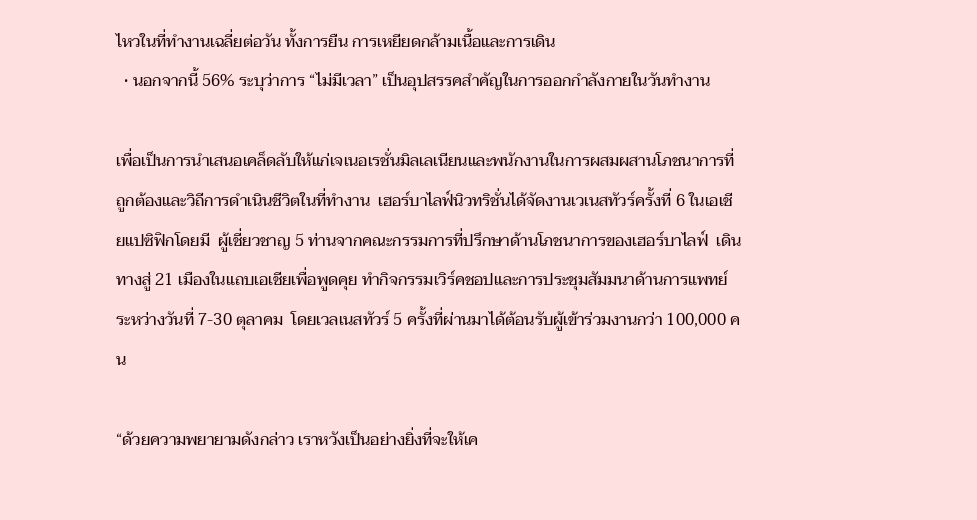ไหวในที่ทำงานเฉลี่ยต่อวัน ทั้งการยืน การเหยียดกล้ามเนื้อและการเดิน
  • นอกจากนี้ 56% ระบุว่าการ “ไม่มีเวลา” เป็นอุปสรรคสำคัญในการออกกำลังกายในวันทำงาน

เพื่อเป็นการนำเสนอเคล็ดลับให้แก่เจเนอเรชั่นมิลเลเนียนและพนักงานในการผสมผสานโภชนาการที่ถูกต้องและวิถีการดำเนินชีวิตในที่ทำงาน  เฮอร์บาไลฟ์นิวทริชั่นได้จัดงานเวเนสทัวร์ครั้งที่ 6 ในเอเชียแปซิฟิกโดยมี  ผู้เชี่ยวชาญ 5 ท่านจากคณะกรรมการที่ปรึกษาด้านโภชนาการของเฮอร์บาไลฟ์  เดินทางสู่ 21 เมืองในแถบเอเชียเพื่อพูดคุย ทำกิจกรรมเวิร์คชอปและการประชุมสัมมนาด้านการแพทย์ระหว่างวันที่ 7-30 ตุลาคม  โดยเวลเนสทัวร์ 5 ครั้งที่ผ่านมาได้ต้อนรับผู้เข้าร่วมงานกว่า 100,000 คน

“ด้วยความพยายามดังกล่าว เราหวังเป็นอย่างยิ่งที่จะให้เค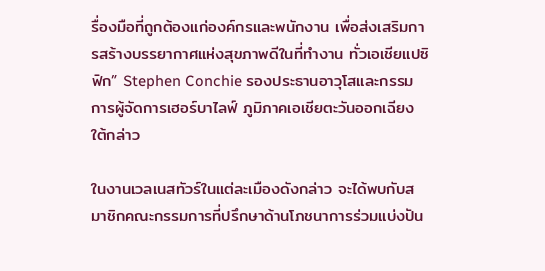รื่องมือที่ถูกต้องแก่องค์กรและพนักงาน เพื่อส่งเสริมการสร้างบรรยากาศแห่งสุขภาพดีในที่ทำงาน ทั่วเอเชียแปซิฟิก” Stephen Conchie รองประธานอาวุโสและกรรมการผู้จัดการเฮอร์บาไลฟ์ ภูมิภาคเอเชียตะวันออกเฉียงใต้กล่าว

ในงานเวลเนสทัวร์ในแต่ละเมืองดังกล่าว จะได้พบกับสมาชิกคณะกรรมการที่ปรึกษาด้านโภชนาการร่วมแบ่งปัน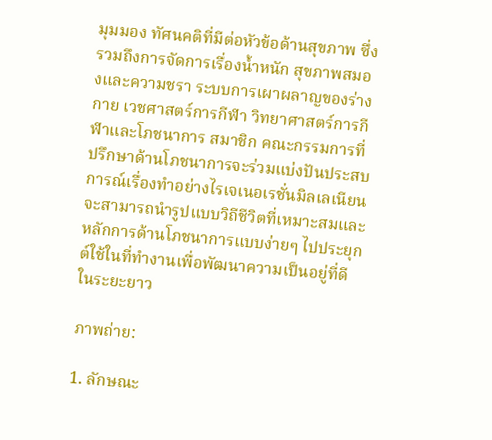มุมมอง ทัศนคติที่มีต่อหัวข้อด้านสุขภาพ ซึ่งรวมถึงการจัดการเรื่องน้ำหนัก สุขภาพสมองและความชรา ระบบการเผาผลาญของร่างกาย เวชศาสตร์การกีฬา วิทยาศาสตร์การกีฬาและโภชนาการ สมาชิก คณะกรรมการที่ปรึกษาด้านโภชนาการจะร่วมแบ่งปันประสบการณ์เรื่องทำอย่างไรเจเนอเรชั่นมิลเลเนียนจะสามารถนำรูปแบบวิถีชีวิตที่เหมาะสมและหลักการด้านโภชนาการแบบง่ายๆ ไปประยุกต์ใช้ในที่ทำงานเพื่อพัฒนาความเป็นอยู่ที่ดีในระยะยาว

ภาพถ่าย:

1. ลักษณะ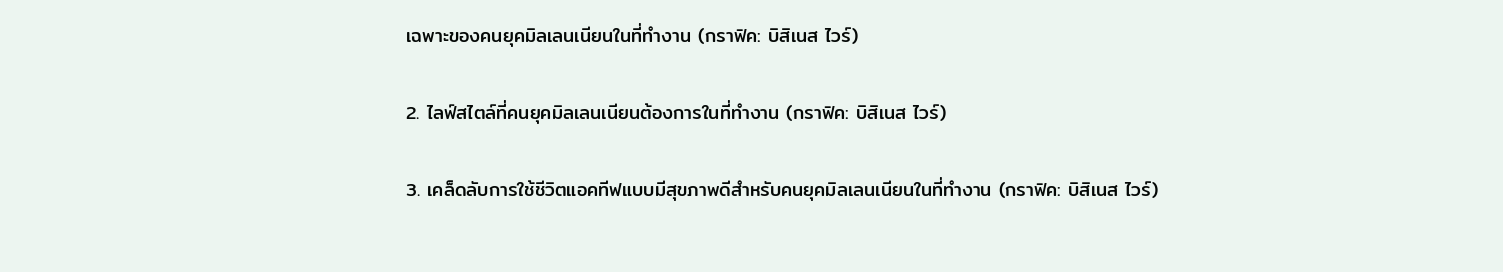เฉพาะของคนยุคมิลเลนเนียนในที่ทำงาน (กราฟิค: บิสิเนส ไวร์)

2. ไลฟ์สไตล์ที่คนยุคมิลเลนเนียนต้องการในที่ทำงาน (กราฟิค: บิสิเนส ไวร์)

3. เคล็ดลับการใช้ชีวิตแอคทีฟแบบมีสุขภาพดีสำหรับคนยุคมิลเลนเนียนในที่ทำงาน (กราฟิค: บิสิเนส ไวร์)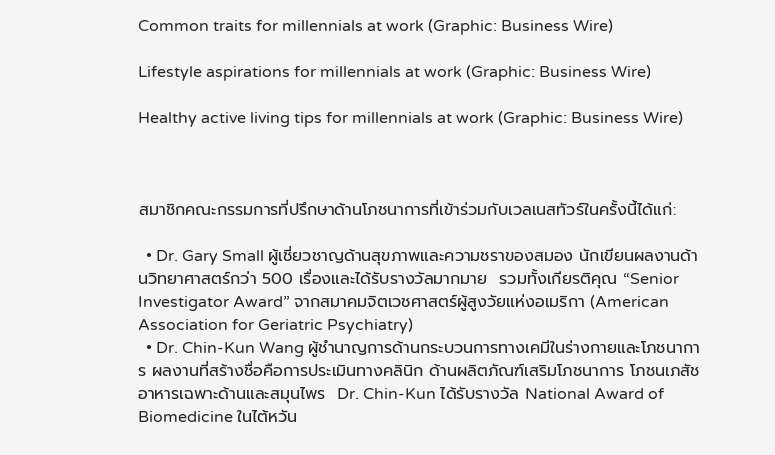Common traits for millennials at work (Graphic: Business Wire)

Lifestyle aspirations for millennials at work (Graphic: Business Wire)

Healthy active living tips for millennials at work (Graphic: Business Wire)



สมาชิกคณะกรรมการที่ปรึกษาด้านโภชนาการที่เข้าร่วมกับเวลเนสทัวร์ในครั้งนี้ได้แก่:

  • Dr. Gary Small ผู้เชี่ยวชาญด้านสุขภาพและความชราของสมอง นักเขียนผลงานด้านวิทยาศาสตร์กว่า 500 เรื่องและได้รับรางวัลมากมาย  รวมทั้งเกียรติคุณ “Senior Investigator Award” จากสมาคมจิตเวชศาสตร์ผู้สูงวัยแห่งอเมริกา (American Association for Geriatric Psychiatry)
  • Dr. Chin-Kun Wang ผู้ชำนาญการด้านกระบวนการทางเคมีในร่างกายและโภชนาการ ผลงานที่สร้างชื่อคือการประเมินทางคลินิก ด้านผลิตภัณฑ์เสริมโภชนาการ โภชนเภสัช อาหารเฉพาะด้านและสมุนไพร  Dr. Chin-Kun ได้รับรางวัล National Award of Biomedicine ในไต้หวัน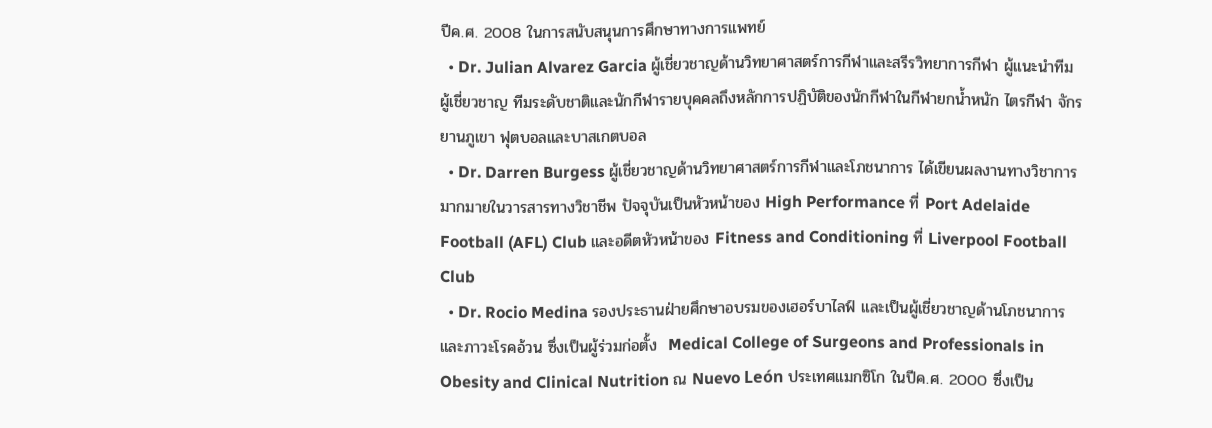ปีค.ศ. 2008 ในการสนับสนุนการศึกษาทางการแพทย์
  • Dr. Julian Alvarez Garcia ผู้เชี่ยวชาญด้านวิทยาศาสตร์การกีฬาและสรีรวิทยาการกีฬา ผู้แนะนำทีมผู้เชี่ยวชาญ ทีมระดับชาติและนักกีฬารายบุคคลถึงหลักการปฏิบัติของนักกีฬาในกีฬายกน้ำหนัก ไตรกีฬา จักรยานภูเขา ฟุตบอลและบาสเกตบอล
  • Dr. Darren Burgess ผู้เชี่ยวชาญด้านวิทยาศาสตร์การกีฬาและโภชนาการ ได้เขียนผลงานทางวิชาการมากมายในวารสารทางวิชาชีพ ปัจจุบันเป็นหัวหน้าของ High Performance ที่ Port Adelaide Football (AFL) Club และอดีตหัวหน้าของ Fitness and Conditioning ที่ Liverpool Football Club
  • Dr. Rocio Medina รองประธานฝ่ายศึกษาอบรมของเฮอร์บาไลฟ์ และเป็นผู้เชี่ยวชาญด้านโภชนาการและภาวะโรคอ้วน ซึ่งเป็นผู้ร่วมก่อตั้ง  Medical College of Surgeons and Professionals in Obesity and Clinical Nutrition ณ Nuevo León ประเทศแมกซิโก ในปีค.ศ. 2000 ซึ่งเป็น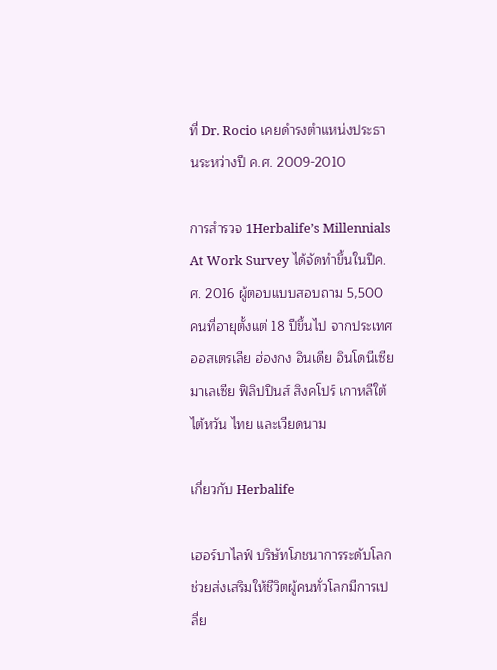ที่ Dr. Rocio เคยดำรงตำแหน่งประธานระหว่างปี ค.ศ. 2009-2010

การสำรวจ 1Herbalife’s Millennials At Work Survey ได้จัดทำขึ้นในปีค.ศ. 2016 ผู้ตอบแบบสอบถาม 5,500 คนที่อายุตั้งแต่ 18 ปีขึ้นไป จากประเทศออสเตรเลีย ฮ่องกง อินเดีย อินโดนีเซีย มาเลเซีย ฟิลิปปินส์ สิงคโปร์ เกาหลีใต้  ไต้หวัน ไทย และเวียดนาม

เกี่ยวกับ Herbalife

เฮอร์บาไลฟ์ บริษัทโภชนาการระดับโลก ช่วยส่งเสริมให้ชีวิตผู้คนทั่วโลกมีการเปลี่ย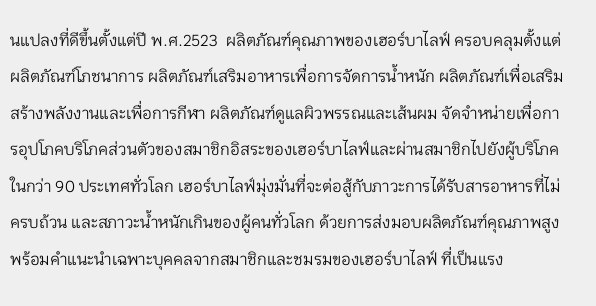นแปลงที่ดีขึ้นตั้งแต่ปี พ.ศ.2523  ผลิตภัณฑ์คุณภาพของเฮอร์บาไลฟ์ ครอบคลุมตั้งแต่ผลิตภัณฑ์โภชนาการ ผลิตภัณฑ์เสริมอาหารเพื่อการจัดการน้ำหนัก ผลิตภัณฑ์เพื่อเสริมสร้างพลังงานและเพื่อการกีฬา ผลิตภัณฑ์ดูแลผิวพรรณและเส้นผม จัดจำหน่ายเพื่อการอุปโภคบริโภคส่วนตัวของสมาชิกอิสระของเฮอร์บาไลฟ์และผ่านสมาชิกไปยังผู้บริโภคในกว่า 90 ประเทศทั่วโลก เฮอร์บาไลฟ์มุ่งมั่นที่จะต่อสู้กับภาวะการได้รับสารอาหารที่ไม่ครบถ้วน และสภาวะน้ำหนักเกินของผู้คนทั่วโลก ด้วยการส่งมอบผลิตภัณฑ์คุณภาพสูง พร้อมคำแนะนำเฉพาะบุคคลจากสมาชิกและชมรมของเฮอร์บาไลฟ์ ที่เป็นแรง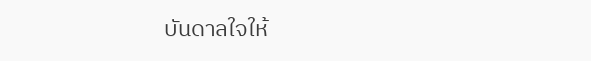บันดาลใจให้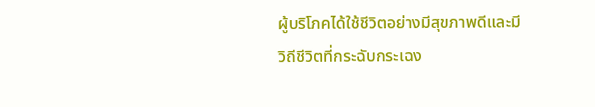ผู้บริโภคได้ใช้ชีวิตอย่างมีสุขภาพดีและมีวิถีชีวิตที่กระฉับกระเฉง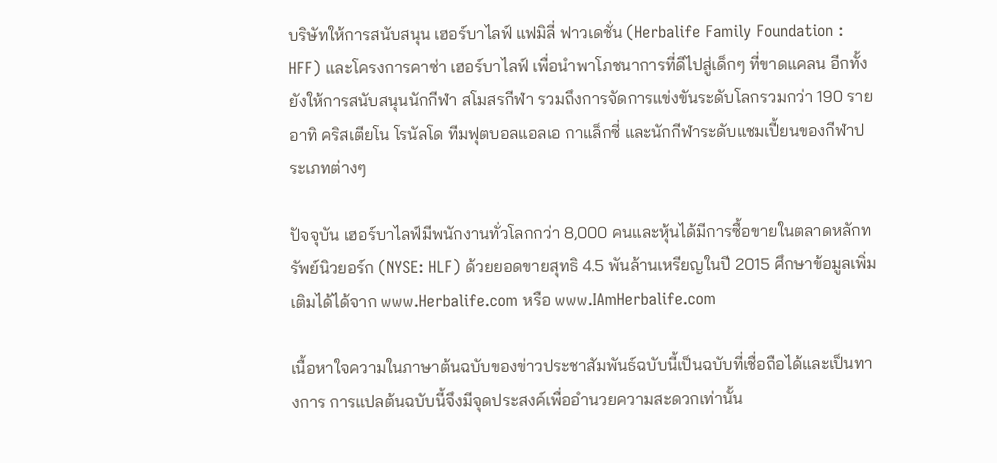บริษัทให้การสนับสนุน เฮอร์บาไลฟ์ แฟมิลี่ ฟาวเดชั่น (Herbalife Family Foundation : HFF) และโครงการคาซ่า เฮอร์บาไลฟ์ เพื่อนำพาโภชนาการที่ดีไปสู่เด็กๆ ที่ขาดแคลน อีกทั้งยังให้การสนับสนุนนักกีฬา สโมสรกีฬา รวมถึงการจัดการแข่งขันระดับโลกรวมกว่า 190 ราย อาทิ คริสเตียโน โรนัลโด ทีมฟุตบอลแอลเอ กาแล็กซี่ และนักกีฬาระดับแชมเปี้ยนของกีฬาประเภทต่างๆ

ปัจจุบัน เฮอร์บาไลฟ์มีพนักงานทั่วโลกกว่า 8,000 คนและหุ้นได้มีการซื้อขายในตลาดหลักทรัพย์นิวยอร์ก (NYSE: HLF) ด้วยยอดขายสุทธิ 4.5 พันล้านเหรียญในปี 2015 ศึกษาข้อมูลเพิ่มเติมได้ได้จาก www.Herbalife.com หรือ www.IAmHerbalife.com

เนื้อหาใจความในภาษาต้นฉบับของข่าวประชาสัมพันธ์ฉบับนี้เป็นฉบับที่เชื่อถือได้และเป็นทางการ การแปลต้นฉบับนี้จึงมีจุดประสงค์เพื่ออำนวยความสะดวกเท่านั้น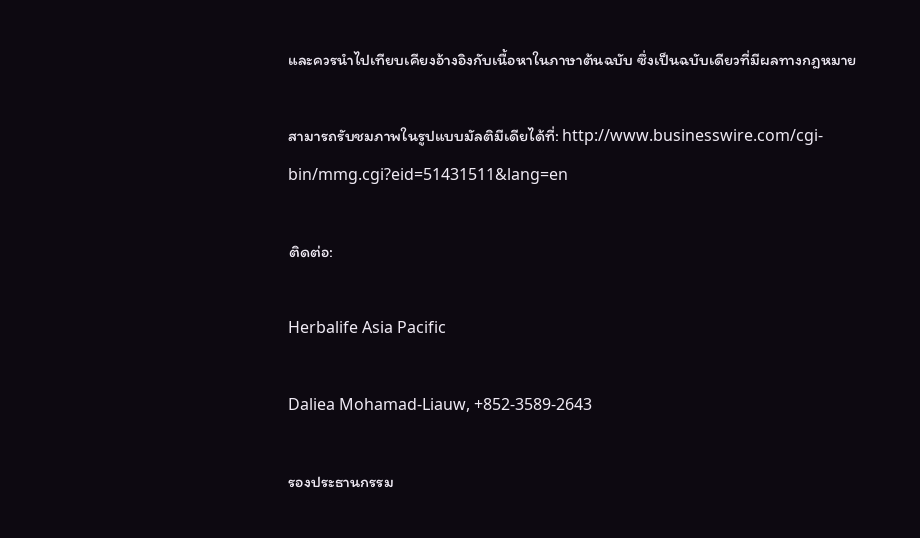และควรนำไปเทียบเคียงอ้างอิงกับเนื้อหาในภาษาต้นฉบับ ซึ่งเป็นฉบับเดียวที่มีผลทางกฎหมาย

สามารถรับชมภาพในรูปแบบมัลติมีเดียได้ที่: http://www.businesswire.com/cgi-bin/mmg.cgi?eid=51431511&lang=en

ติดต่อ:

Herbalife Asia Pacific

Daliea Mohamad-Liauw, +852-3589-2643

รองประธานกรรม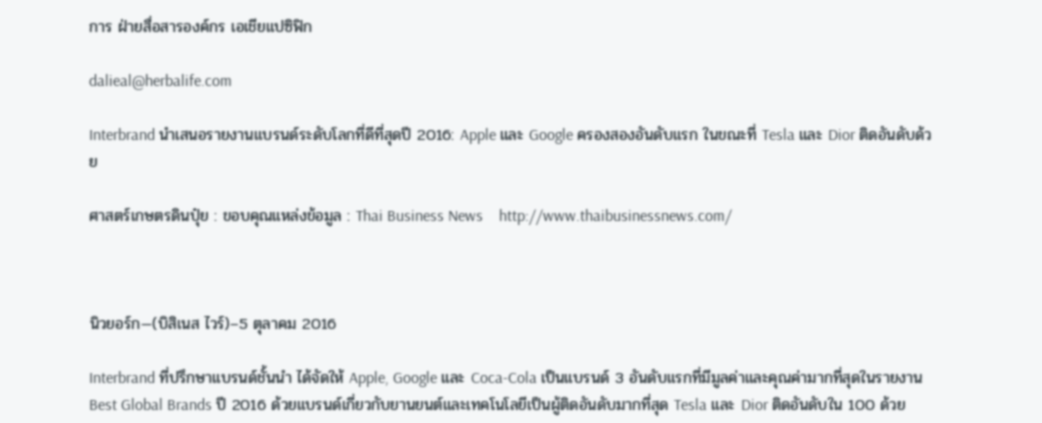การ ฝ่ายสื่อสารองค์กร เอเชียแปซิฟิก

dalieal@herbalife.com

Interbrand นำเสนอรายงานแบรนด์ระดับโลกที่ดีที่สุดปี 2016: Apple และ Google ครองสองอันดับแรก ในขณะที่ Tesla และ Dior ติดอันดับด้วย

ศาสตร์เกษตรดินปุ๋ย : ขอบคุณแหล่งข้อมูล : Thai Business News    http://www.thaibusinessnews.com/



นิวยอร์ก—(บิสิเนส ไวร์)–5 ตุลาคม 2016

Interbrand ที่ปรึกษาแบรนด์ชั้นนำ ได้จัดให้ Apple, Google และ Coca-Cola เป็นแบรนด์ 3 อันดับแรกที่มีมูลค่าและคุณค่ามากที่สุดในรายงาน Best Global Brands ปี 2016 ด้วยแบรนด์เกี่ยวกับยานยนต์และเทคโนโลยีเป็นผู้ติดอันดับมากที่สุด Tesla และ Dior ติดอันดับใน 100 ด้วย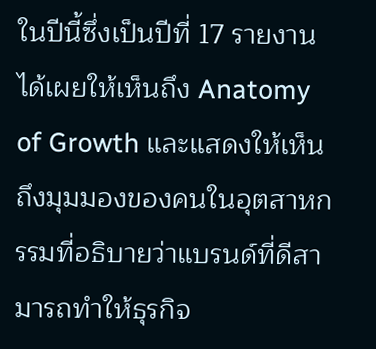ในปีนี้ซึ่งเป็นปีที่ 17 รายงานได้เผยให้เห็นถึง Anatomy of Growth และแสดงให้เห็นถึงมุมมองของคนในอุตสาหกรรมที่อธิบายว่าแบรนด์ที่ดีสามารถทำให้ธุรกิจ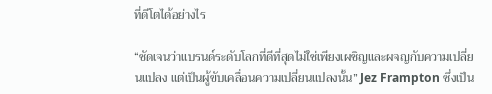ที่ดีโตได้อย่างไร

“ชัดเจนว่าแบรนด์ระดับโลกที่ดีที่สุดไม่ใช่เพียงเผชิญและผจญกับความเปลี่ยนแปลง แต่เป็นผู้ขับเคลื่อนความเปลี่ยนแปลงนั้น” Jez Frampton ซึ่งเป็น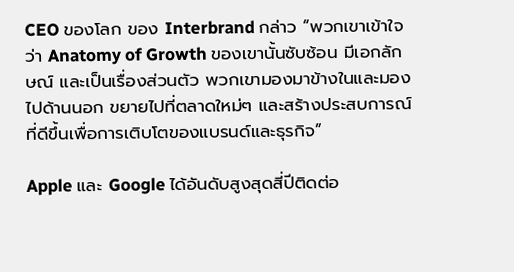CEO ของโลก ของ Interbrand กล่าว “พวกเขาเข้าใจว่า Anatomy of Growth ของเขานั้นซับซ้อน มีเอกลักษณ์ และเป็นเรื่องส่วนตัว พวกเขามองมาข้างในและมองไปด้านนอก ขยายไปที่ตลาดใหม่ๆ และสร้างประสบการณ์ที่ดีขึ้นเพื่อการเติบโตของแบรนด์และธุรกิจ”

Apple และ Google ได้อันดับสูงสุดสี่ปีติดต่อ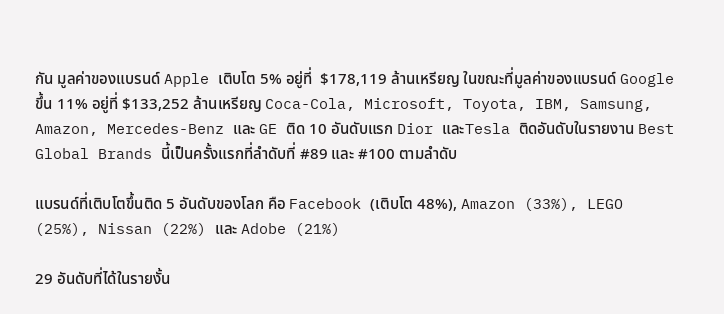กัน มูลค่าของแบรนด์ Apple เติบโต 5% อยู่ที่  $178,119 ล้านเหรียญ ในขณะที่มูลค่าของแบรนด์ Google ขึ้น 11% อยู่ที่ $133,252 ล้านเหรียญ Coca-Cola, Microsoft, Toyota, IBM, Samsung, Amazon, Mercedes-Benz และ GE ติด 10 อันดับแรก Dior และTesla ติดอันดับในรายงาน Best Global Brands นี้เป็นครั้งแรกที่ลำดับที่ #89 และ #100 ตามลำดับ

แบรนด์ที่เติบโตขึ้นติด 5 อันดับของโลก คือ Facebook (เติบโต 48%), Amazon (33%), LEGO (25%), Nissan (22%) และ Adobe (21%)

29 อันดับที่ได้ในรายงั้น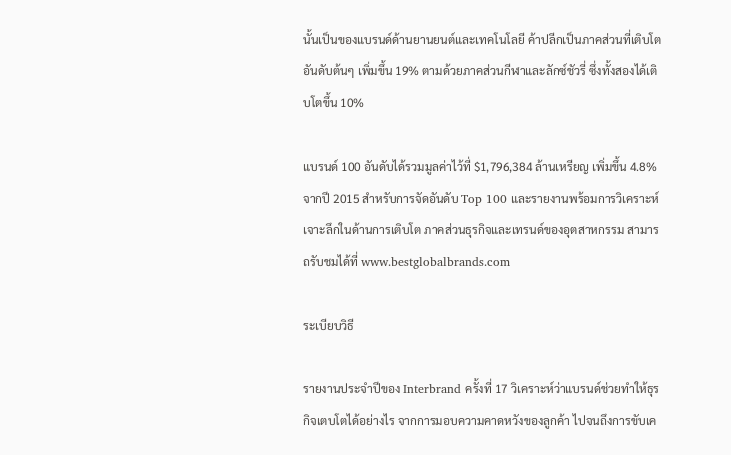นั้นเป็นของแบรนด์ด้านยานยนต์และเทคโนโลยี ค้าปลีกเป็นภาคส่วนที่เติบโตอันดับต้นๆ เพิ่มขึ้น 19% ตามด้วยภาคส่วนกีฬาและลักซ์ชัวรี่ ซึ่งทั้งสองได้เติบโตขึ้น 10%

แบรนด์ 100 อันดับได้รวมมูลค่าไว้ที่ $1,796,384 ล้านเหรียญ เพิ่มขึ้น 4.8% จากปี 2015 สำหรับการจัดอันดับ Top 100 และรายงานพร้อมการวิเคราะห์เจาะลึกในด้านการเติบโต ภาคส่วนธุรกิจและเทรนด์ของอุตสาหกรรม สามารถรับชมได้ที่ www.bestglobalbrands.com

ระเบียบวิธี

รายงานประจำปีของ Interbrand ครั้งที่ 17 วิเคราะห์ว่าแบรนด์ช่วยทำให้ธุรกิจเตบโตได้อย่างไร จากการมอบความคาดหวังของลูกค้า ไปจนถึงการขับเค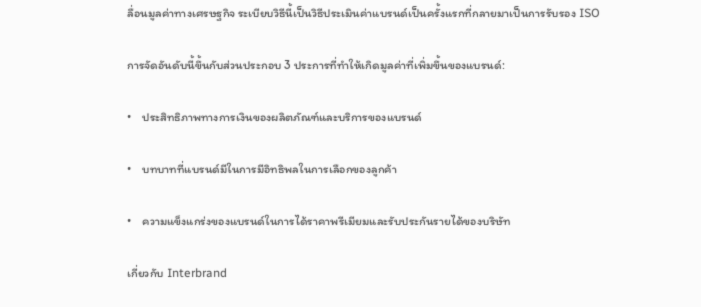ลื่อนมูลค่าทางเศรษฐกิจ ระเบียบวิธีนี้เป็นวิธีประเมินค่าแบรนด์เป็นครั้งแรกที่กลายมาเป็นการรับรอง ISO

การจัดอันดับนี้ขึ้นกับส่วนประกอบ 3 ประการที่ทำให้เกิดมูลค่าที่เพิ่มขึ้นของแบรนด์:

•    ประสิทธิภาพทางการเงินของผลิตภัณฑ์และบริการของแบรนด์

•    บทบาทที่แบรนด์มีในการมีอิทธิพลในการเลือกของลูกค้า

•    ความแข็งแกร่งของแบรนด์ในการได้ราคาพรีเมียมและรับประกันรายได้ของบริษัท

เกี่ยวกับ Interbrand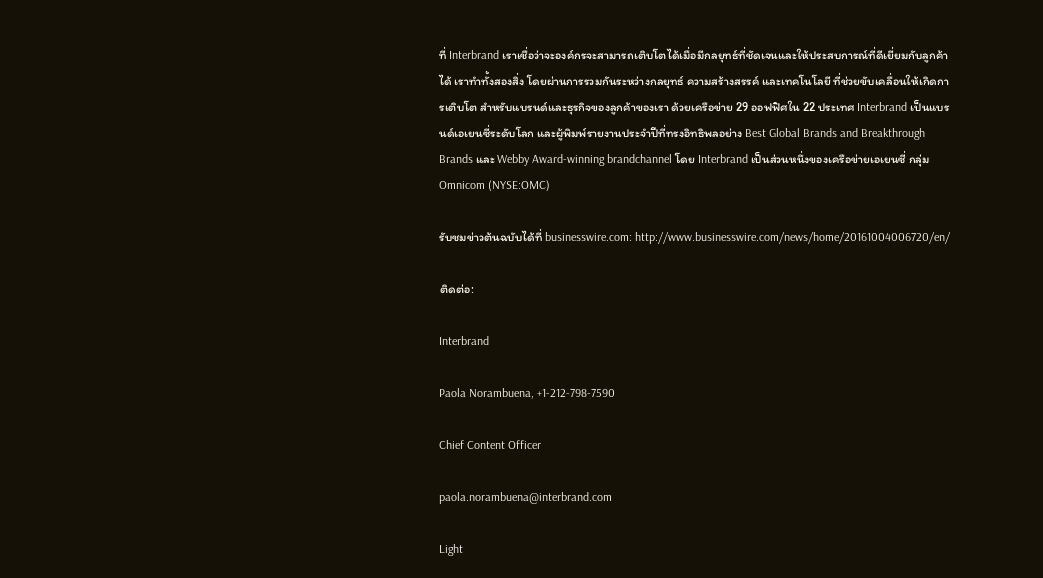ที่ Interbrand เราเชื่อว่าจะองค์กรจะสามารถเติบโตได้เมื่อมีกลยุทธ์ที่ชัดเจนและให้ประสบการณ์ที่ดีเยี่ยมกับลูกค้าได้ เราทำทั้งสองสิ่ง โดยผ่านการรวมกันระหว่างกลยุทธ์ ความสร้างสรรค์ และเทคโนโลยี ที่ช่วยขับเคลื่อนให้เกิดการเติบโต สำหรับแบรนด์และธุรกิจของลูกค้าของเรา ด้วยเครือข่าย 29 ออฟฟิศใน 22 ประเทศ Interbrand เป็นแบรนด์เอเยนซี่ระดับโลก และผู้พิมพ์รายงานประจำปีที่ทรงอิทธิพลอย่าง Best Global Brands and Breakthrough Brands และ Webby Award-winning brandchannel โดย Interbrand เป็นส่วนหนึ่งของเครือข่ายเอเยนซี่ กลุ่ม Omnicom (NYSE:OMC)

รับชมข่าวต้นฉบับได้ที่ businesswire.com: http://www.businesswire.com/news/home/20161004006720/en/

ติดต่อ:

Interbrand

Paola Norambuena, +1-212-798-7590

Chief Content Officer

paola.norambuena@interbrand.com

Light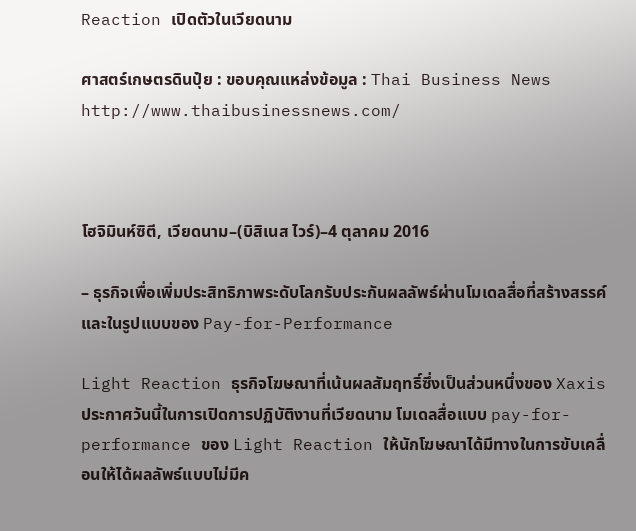Reaction เปิดตัวในเวียดนาม

ศาสตร์เกษตรดินปุ๋ย : ขอบคุณแหล่งข้อมูล : Thai Business News    http://www.thaibusinessnews.com/



โฮจิมินห์ซิตี, เวียดนาม–(บิสิเนส ไวร์)–4 ตุลาคม 2016

– ธุรกิจเพื่อเพิ่มประสิทธิภาพระดับโลกรับประกันผลลัพธ์ผ่านโมเดลสื่อที่สร้างสรรค์และในรูปแบบของ Pay-for-Performance

Light Reaction ธุรกิจโฆษณาที่เน้นผลสัมฤทธิ์ซึ่งเป็นส่วนหนึ่งของ Xaxis ประกาศวันนี้ในการเปิดการปฏิบัติงานที่เวียดนาม โมเดลสื่อแบบ pay-for-performance ของ Light Reaction ให้นักโฆษณาได้มีทางในการขับเคลื่อนให้ได้ผลลัพธ์แบบไม่มีค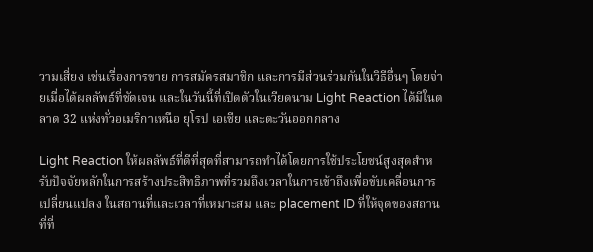วามเสี่ยง เช่นเรื่องการขาย การสมัครสมาชิก และการมีส่วนร่วมกันในวิธีอื่นๆ โดยจ่ายเมื่อได้ผลลัพธ์ที่ชัดเจน และในวันนี้ที่เปิดตัวในเวียดนาม Light Reaction ได้มีในตลาด 32 แห่งทั่วอเมริกาเหนือ ยุโรป เอเชีย และตะวันออกกลาง

Light Reaction ให้ผลลัพธ์ที่ดีที่สุดที่สามารถทำได้โดยการใช้ประโยชน์สูงสุดสำหรับปัจจัยหลักในการสร้างประสิทธิภาพที่รวมถึงเวลาในการเข้าถึงเพื่อขับเคลื่อนการเปลี่ยนแปลง ในสถานที่และเวลาที่เหมาะสม และ placement ID ที่ให้จุดของสถานที่ที่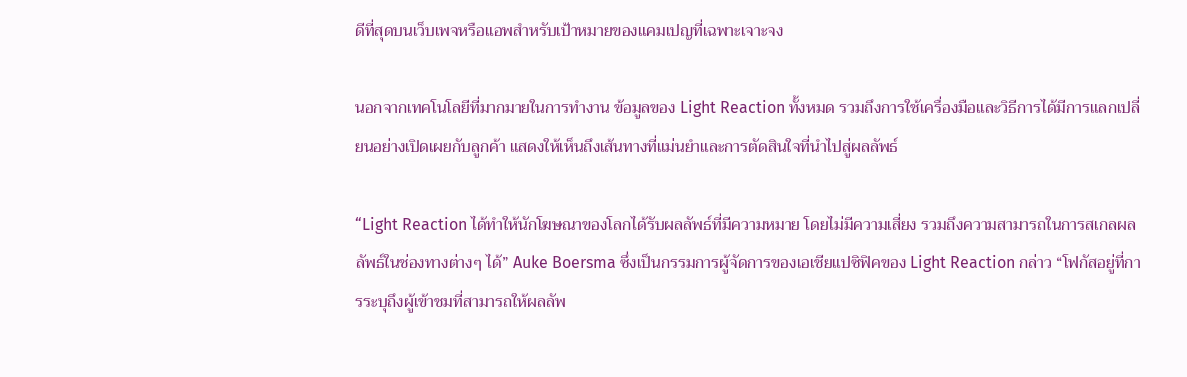ดีที่สุดบนเว็บเพจหรือแอพสำหรับเป้าหมายของแคมเปญที่เฉพาะเจาะจง

นอกจากเทคโนโลยีที่มากมายในการทำงาน ข้อมูลของ Light Reaction ทั้งหมด รวมถึงการใช้เครื่องมือและวิธีการได้มีการแลกเปลี่ยนอย่างเปิดเผยกับลูกค้า แสดงให้เห็นถึงเส้นทางที่แม่นยำและการตัดสินใจที่นำไปสู่ผลลัพธ์

“Light Reaction ได้ทำให้นักโฆษณาของโลกได้รับผลลัพธ์ที่มีความหมาย โดยไม่มีความเสี่ยง รวมถึงความสามารถในการสเกลผลลัพธ์ในช่องทางต่างๆ ได้” Auke Boersma ซึ่งเป็นกรรมการผู้จัดการของเอเชียแปซิฟิคของ Light Reaction กล่าว “โฟกัสอยู่ที่การระบุถึงผู้เข้าชมที่สามารถให้ผลลัพ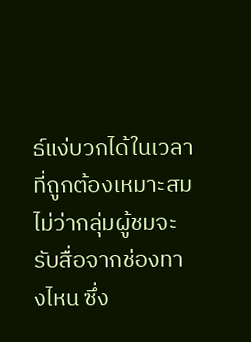ธ์แง่บวกได้ในเวลาที่ถูกต้องเหมาะสมไม่ว่ากลุ่มผู้ชมจะรับสื่อจากช่องทางไหน ซึ่ง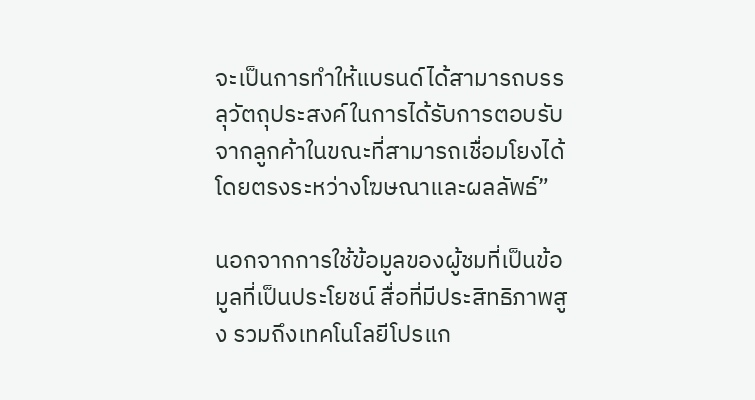จะเป็นการทำให้แบรนด์ได้สามารถบรรลุวัตถุประสงค์ในการได้รับการตอบรับจากลูกค้าในขณะที่สามารถเชื่อมโยงได้โดยตรงระหว่างโฆษณาและผลลัพธ์”

นอกจากการใช้ข้อมูลของผู้ชมที่เป็นข้อมูลที่เป็นประโยชน์ สื่อที่มีประสิทธิภาพสูง รวมถึงเทคโนโลยีโปรแก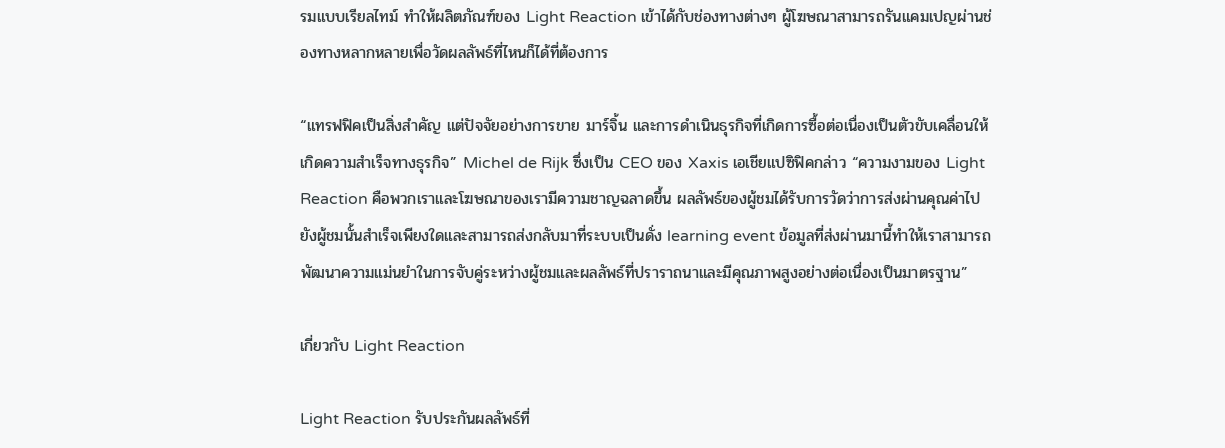รมแบบเรียลไทม์ ทำให้ผลิตภัณฑ์ของ Light Reaction เข้าได้กับช่องทางต่างๆ ผู้โฆษณาสามารถรันแคมเปญผ่านช่องทางหลากหลายเพื่อวัดผลลัพธ์ที่ไหนก็ได้ที่ต้องการ

“แทรฟฟิคเป็นสิ่งสำคัญ แต่ปัจจัยอย่างการขาย มาร์จิ้น และการดำเนินธุรกิจที่เกิดการซื้อต่อเนื่องเป็นตัวขับเคลื่อนให้เกิดความสำเร็จทางธุรกิจ” Michel de Rijk ซึ่งเป็น CEO ของ Xaxis เอเชียแปซิฟิคกล่าว “ความงามของ Light Reaction คือพวกเราและโฆษณาของเรามีความชาญฉลาดขึ้น ผลลัพธ์ของผู้ชมได้รับการวัดว่าการส่งผ่านคุณค่าไปยังผู้ชมนั้นสำเร็จเพียงใดและสามารถส่งกลับมาที่ระบบเป็นดั่ง learning event ข้อมูลที่ส่งผ่านมานี้ทำให้เราสามารถพัฒนาความแม่นยำในการจับคู่ระหว่างผู้ชมและผลลัพธ์ที่ปราราถนาและมีคุณภาพสูงอย่างต่อเนื่องเป็นมาตรฐาน”

เกี่ยวกับ Light Reaction

Light Reaction รับประกันผลลัพธ์ที่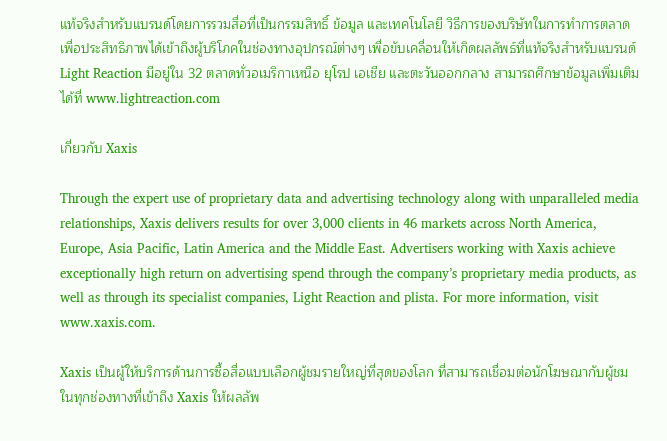แท้จริงสำหรับแบรนด์โดยการรวมสื่อที่เป็นกรรมสิทธิ์ ข้อมูล และเทคโนโลยี วิธีการของบริษัทในการทำการตลาดเพื่อประสิทธิภาพได้เข้าถึงผู้บริโภคในช่องทางอุปกรณ์ต่างๆ เพื่อขับเคลื่อนให้เกิดผลลัพธ์ที่แท้จริงสำหรับแบรนด์ Light Reaction มีอยู่ใน 32 ตลาดทั่วอเมริกาเหนือ ยุโรป เอเชีย และตะวันออกกลาง สามารถศึกษาข้อมูลเพิ่มเติมได้ที่ www.lightreaction.com

เกี่ยวกับ Xaxis

Through the expert use of proprietary data and advertising technology along with unparalleled media relationships, Xaxis delivers results for over 3,000 clients in 46 markets across North America, Europe, Asia Pacific, Latin America and the Middle East. Advertisers working with Xaxis achieve exceptionally high return on advertising spend through the company’s proprietary media products, as well as through its specialist companies, Light Reaction and plista. For more information, visit www.xaxis.com.

Xaxis เป็นผู้ให้บริการด้านการซื้อสื่อแบบเลือกผู้ชมรายใหญ่ที่สุดของโลก ที่สามารถเชื่อมต่อนักโฆษณากับผู้ชมในทุกช่องทางที่เข้าถึง Xaxis ให้ผลลัพ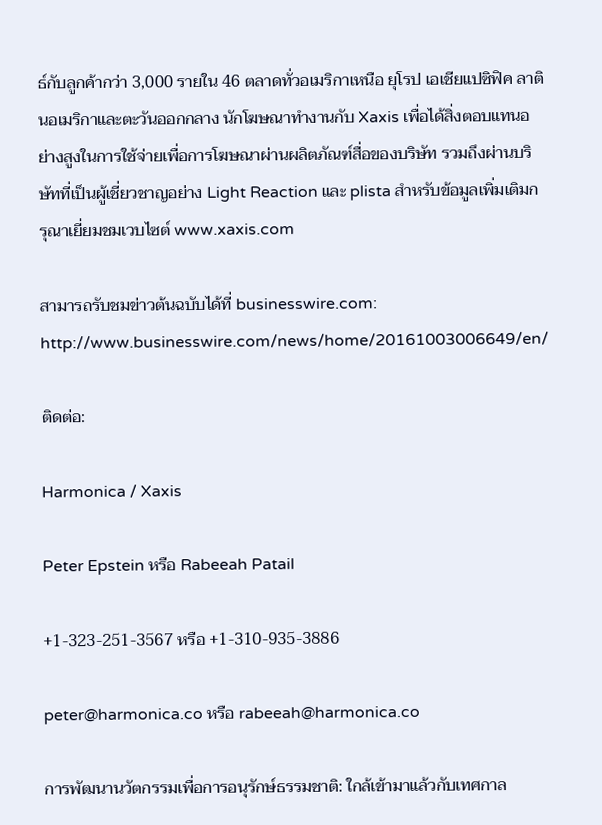ธ์กับลูกค้ากว่า 3,000 รายใน 46 ตลาดทั่วอเมริกาเหนือ ยุโรป เอเชียแปซิฟิค ลาตินอเมริกาและตะวันออกกลาง นักโฆษณาทำงานกับ Xaxis เพื่อได้สิ่งตอบแทนอย่างสูงในการใช้จ่ายเพื่อการโฆษณาผ่านผลิตภัณฑ์สื่อของบริษัท รวมถึงผ่านบริษัทที่เป็นผู้เชี่ยวชาญอย่าง Light Reaction และ plista สำหรับข้อมูลเพิ่มเติมกรุณาเยี่ยมชมเวบไซต์ www.xaxis.com

สามารถรับชมข่าวต้นฉบับได้ที่ businesswire.com: http://www.businesswire.com/news/home/20161003006649/en/

ติดต่อ:

Harmonica / Xaxis

Peter Epstein หรือ Rabeeah Patail

+1-323-251-3567 หรือ +1-310-935-3886

peter@harmonica.co หรือ rabeeah@harmonica.co

การพัฒนานวัตกรรมเพื่อการอนุรักษ์ธรรมชาติ: ใกล้เข้ามาแล้วกับเทศกาล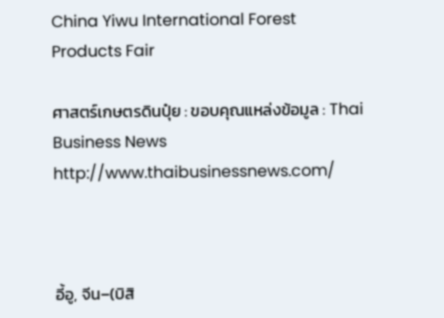China Yiwu International Forest Products Fair

ศาสตร์เกษตรดินปุ๋ย : ขอบคุณแหล่งข้อมูล : Thai Business News    http://www.thaibusinessnews.com/



อี้อู, จีน–(บิสิ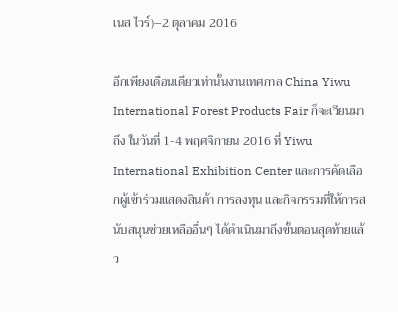เนส ไวร์)–2 ตุลาคม 2016

อีกเพียงเดือนเดียวเท่านั้นงานเทศกาล China Yiwu International Forest Products Fair ก็จะเวียนมาถึง ในวันที่ 1-4 พฤศจิกายน 2016 ที่ Yiwu International Exhibition Center และการคัดเลือกผู้เข้าร่วมแสดงสินค้า การลงทุน และกิจกรรมที่ให้การสนับสนุนช่วยเหลืออื่นๆ ได้ดำเนินมาถึงขั้นตอนสุดท้ายแล้ว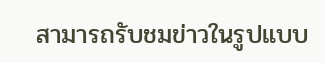สามารถรับชมข่าวในรูปแบบ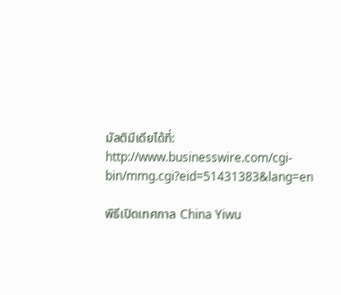มัลติมีเดียได้ที่: http://www.businesswire.com/cgi-bin/mmg.cgi?eid=51431383&lang=en

พิธีเปิดเทศกาล China Yiwu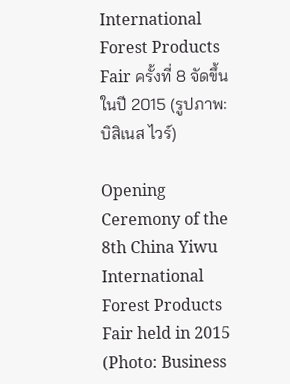International Forest Products Fair ครั้งที่ 8 จัดขึ้นในปี 2015 (รูปภาพ: บิสิเนส ไวร์)

Opening Ceremony of the 8th China Yiwu International Forest Products Fair held in 2015 (Photo: Business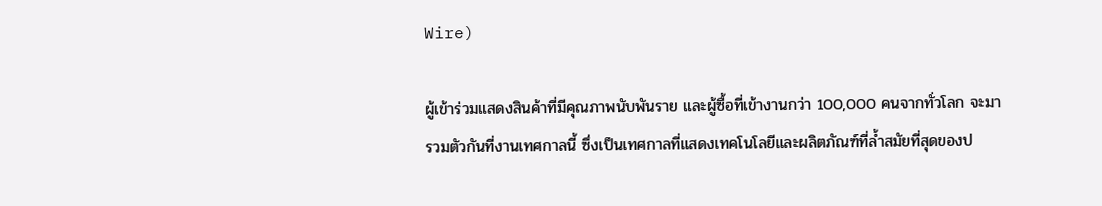Wire)

ผู้เข้าร่วมแสดงสินค้าที่มีคุณภาพนับพันราย และผู้ซื้อที่เข้างานกว่า 100,000 คนจากทั่วโลก จะมารวมตัวกันที่งานเทศกาลนี้ ซึ่งเป็นเทศกาลที่แสดงเทคโนโลยีและผลิตภัณฑ์ที่ล้ำสมัยที่สุดของป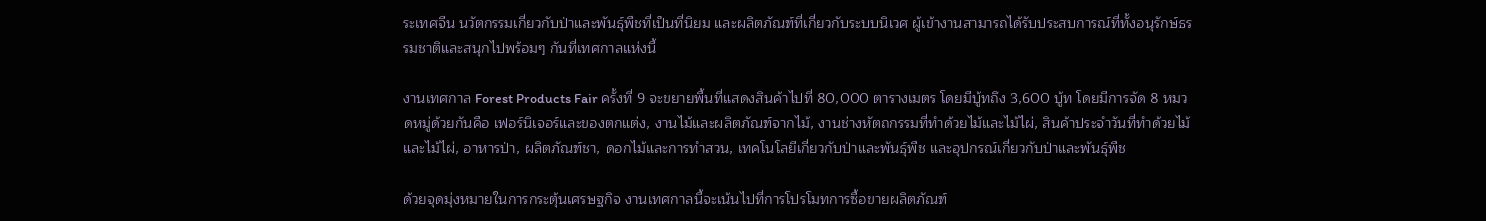ระเทศจีน นวัตกรรมเกี่ยวกับป่าและพันธุ์พืชที่เป็นที่นิยม และผลิตภัณฑ์ที่เกี่ยวกับระบบนิเวศ ผู้เข้างานสามารถได้รับประสบการณ์ที่ทั้งอนุรักษ์ธรรมชาติและสนุกไปพร้อมๆ กันที่เทศกาลแห่งนี้

งานเทศกาล Forest Products Fair ครั้งที่ 9 จะขยายพื้นที่แสดงสินค้าไปที่ 80,000 ตารางเมตร โดยมีบู้ทถึง 3,600 บู้ท โดยมีการจัด 8 หมวดหมู่ด้วยกันคือ เฟอร์นิเจอร์และของตกแต่ง, งานไม้และผลิตภัณฑ์จากไม้, งานช่างหัตถกรรมที่ทำด้วยไม้และไม้ไผ่, สินค้าประจำวันที่ทำด้วยไม้และไม้ไผ่, อาหารป่า, ผลิตภัณฑ์ชา, ดอกไม้และการทำสวน, เทคโนโลยีเกี่ยวกับป่าและพันธุ์พืช และอุปกรณ์เกี่ยวกับป่าและพันธุ์พืช

ด้วยจุดมุ่งหมายในการกระตุ้นเศรษฐกิจ งานเทศกาลนี้จะเน้นไปที่การโปรโมทการซื้อขายผลิตภัณฑ์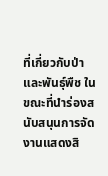ที่เกี่ยวกับป่าและพันธุ์พืช ในขณะที่นำร่องสนับสนุนการจัดงานแสดงสิ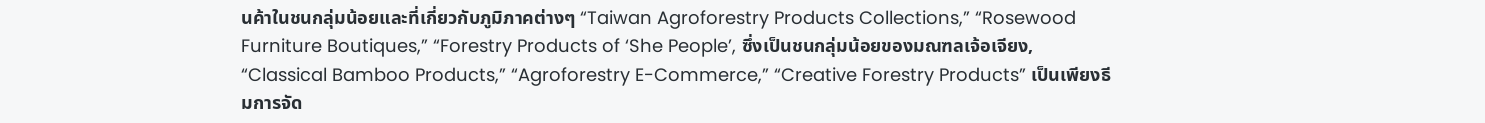นค้าในชนกลุ่มน้อยและที่เกี่ยวกับภูมิภาคต่างๆ “Taiwan Agroforestry Products Collections,” “Rosewood Furniture Boutiques,” “Forestry Products of ‘She People’, ซึ่งเป็นชนกลุ่มน้อยของมณฑลเจ้อเจียง, “Classical Bamboo Products,” “Agroforestry E-Commerce,” “Creative Forestry Products” เป็นเพียงธีมการจัด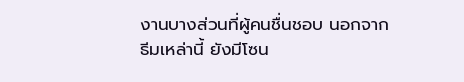งานบางส่วนที่ผู้คนชื่นชอบ นอกจากธีมเหล่านี้ ยังมีโซน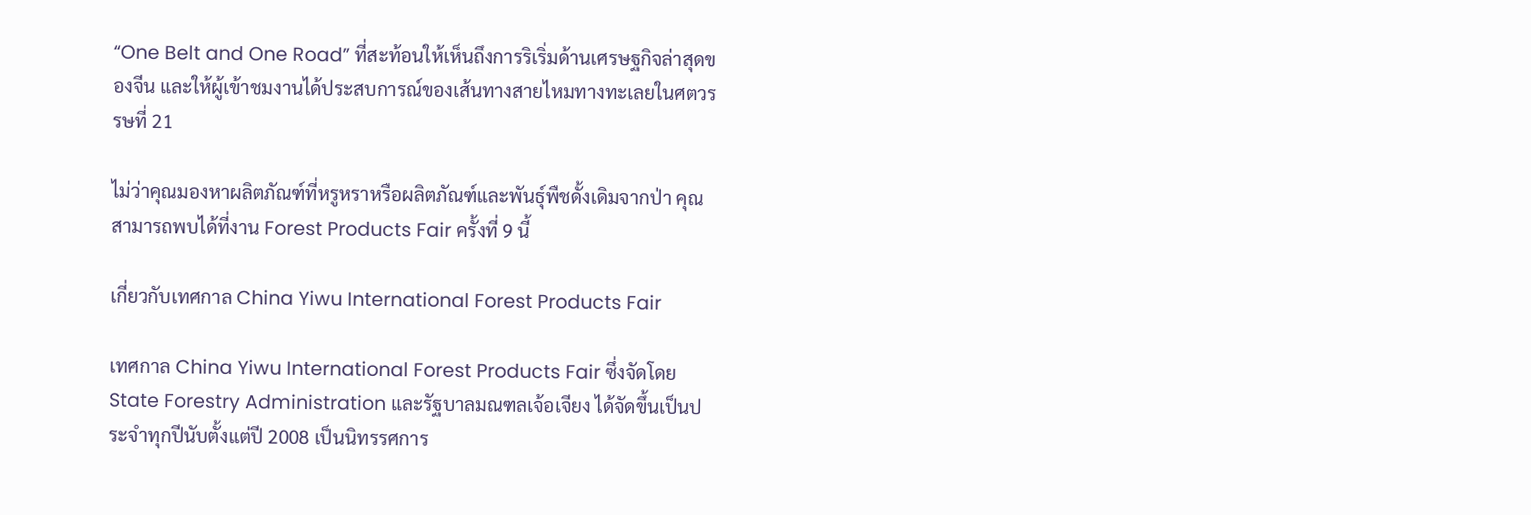“One Belt and One Road” ที่สะท้อนให้เห็นถึงการริเริ่มด้านเศรษฐกิจล่าสุดของจีน และให้ผู้เข้าชมงานได้ประสบการณ์ของเส้นทางสายไหมทางทะเลยในศตวรรษที่ 21

ไม่ว่าคุณมองหาผลิตภัณฑ์ที่หรูหราหรือผลิตภัณฑ์และพันธุ์พืชดั้งเดิมจากป่า คุณสามารถพบได้ที่งาน Forest Products Fair ครั้งที่ 9 นี้

เกี่ยวกับเทศกาล China Yiwu International Forest Products Fair

เทศกาล China Yiwu International Forest Products Fair ซึ่งจัดโดย State Forestry Administration และรัฐบาลมณฑลเจ้อเจียง ได้จัดขึ้นเป็นประจำทุกปีนับตั้งแต่ปี 2008 เป็นนิทรรศการ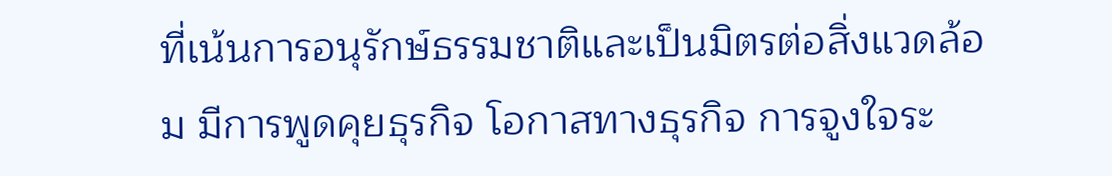ที่เน้นการอนุรักษ์ธรรมชาติและเป็นมิตรต่อสิ่งแวดล้อม มีการพูดคุยธุรกิจ โอกาสทางธุรกิจ การจูงใจระ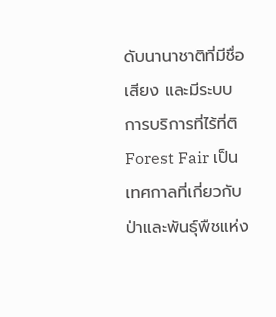ดับนานาชาติที่มีชื่อเสียง และมีระบบการบริการที่ไร้ที่ติ Forest Fair เป็นเทศกาลที่เกี่ยวกับป่าและพันธุ์พืชแห่ง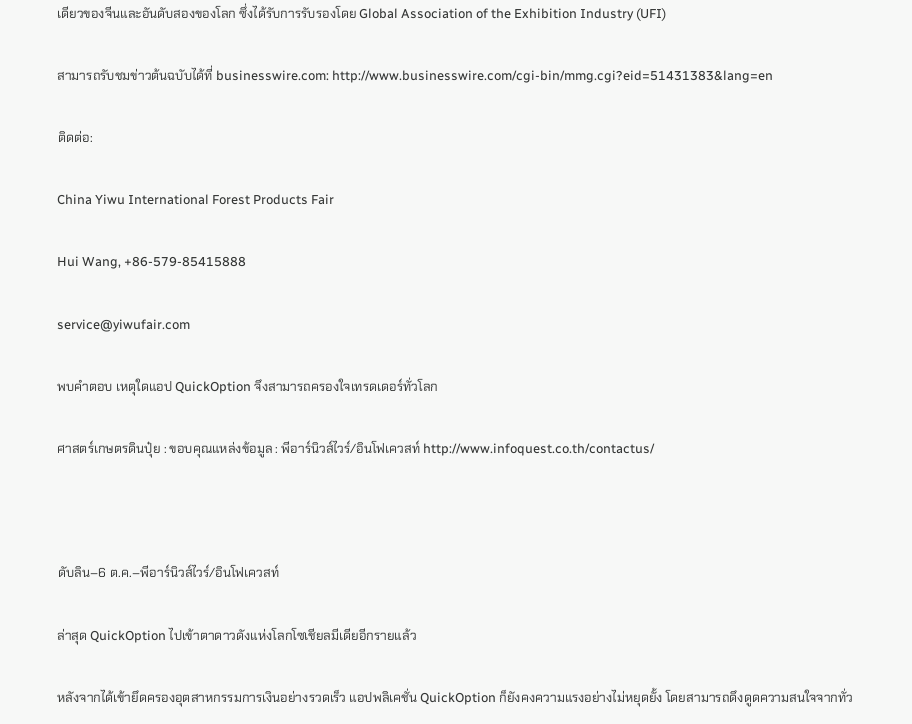เดียวของจีนและอันดับสองของโลก ซึ่งได้รับการรับรองโดย Global Association of the Exhibition Industry (UFI)

สามารถรับชมข่าวต้นฉบับได้ที่ businesswire.com: http://www.businesswire.com/cgi-bin/mmg.cgi?eid=51431383&lang=en

ติดต่อ:

China Yiwu International Forest Products Fair

Hui Wang, +86-579-85415888

service@yiwufair.com

พบคำตอบ เหตุใดแอป QuickOption จึงสามารถครองใจเทรดเดอร์ทั่วโลก

ศาสตร์เกษตรดินปุ๋ย : ขอบคุณแหล่งข้อมูล : พีอาร์นิวส์ไวร์/อินโฟเควสท์ http://www.infoquest.co.th/contactus/



ดับลิน–6 ต.ค.–พีอาร์นิวส์ไวร์/อินโฟเควสท์

ล่าสุด QuickOption ไปเข้าตาดาวดังแห่งโลกโซเชียลมีเดียอีกรายแล้ว

หลังจากได้เข้ายึดครองอุตสาหกรรมการเงินอย่างรวดเร็ว แอปพลิเคชั่น QuickOption ก็ยังคงความแรงอย่างไม่หยุดยั้ง โดยสามารถดึงดูดความสนใจจากทั่ว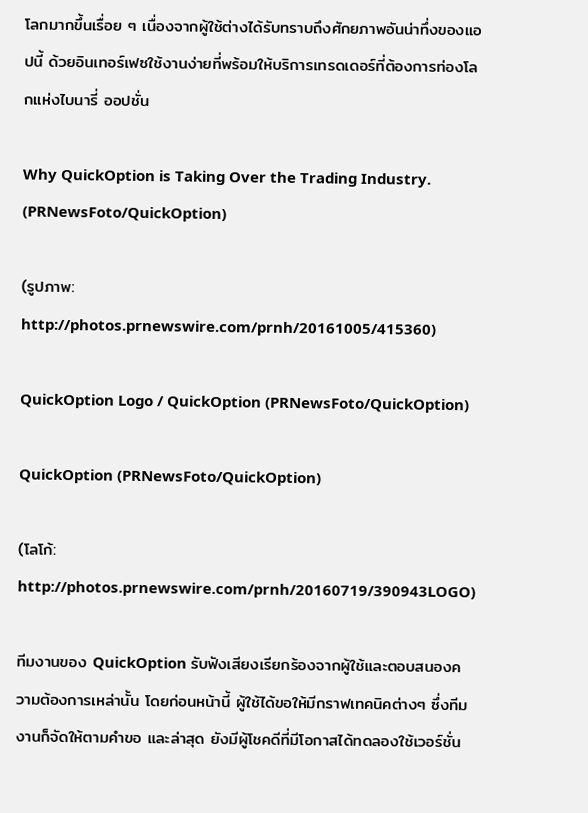โลกมากขึ้นเรื่อย ๆ เนื่องจากผู้ใช้ต่างได้รับทราบถึงศักยภาพอันน่าทึ่งของแอปนี้ ด้วยอินเทอร์เฟซใช้งานง่ายที่พร้อมให้บริการเทรดเดอร์ที่ต้องการท่องโลกแห่งไบนารี่ ออปชั่น

Why QuickOption is Taking Over the Trading Industry. (PRNewsFoto/QuickOption)

(รูปภาพ: http://photos.prnewswire.com/prnh/20161005/415360)

QuickOption Logo / QuickOption (PRNewsFoto/QuickOption)

QuickOption (PRNewsFoto/QuickOption)

(โลโก้: http://photos.prnewswire.com/prnh/20160719/390943LOGO)

ทีมงานของ QuickOption รับฟังเสียงเรียกร้องจากผู้ใช้และตอบสนองความต้องการเหล่านั้น โดยก่อนหน้านี้ ผู้ใช้ได้ขอให้มีกราฟเทคนิคต่างๆ ซึ่งทีมงานก็จัดให้ตามคำขอ และล่าสุด ยังมีผู้โชคดีที่มีโอกาสได้ทดลองใช้เวอร์ชั่น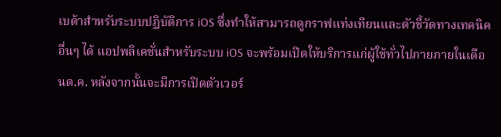เบต้าสำหรับระบบปฏิบัติการ iOS ซึ่งทำให้สามารถดูกราฟแท่งเทียนและตัวชี้วัดทางเทคนิคอื่นๆ ได้ แอปพลิเคชั่นสำหรับระบบ iOS จะพร้อมเปิดให้บริการแก่ผู้ใช้ทั่วไปภายภายในเดือนต.ค. หลังจากนั้นจะมีการเปิดตัวเวอร์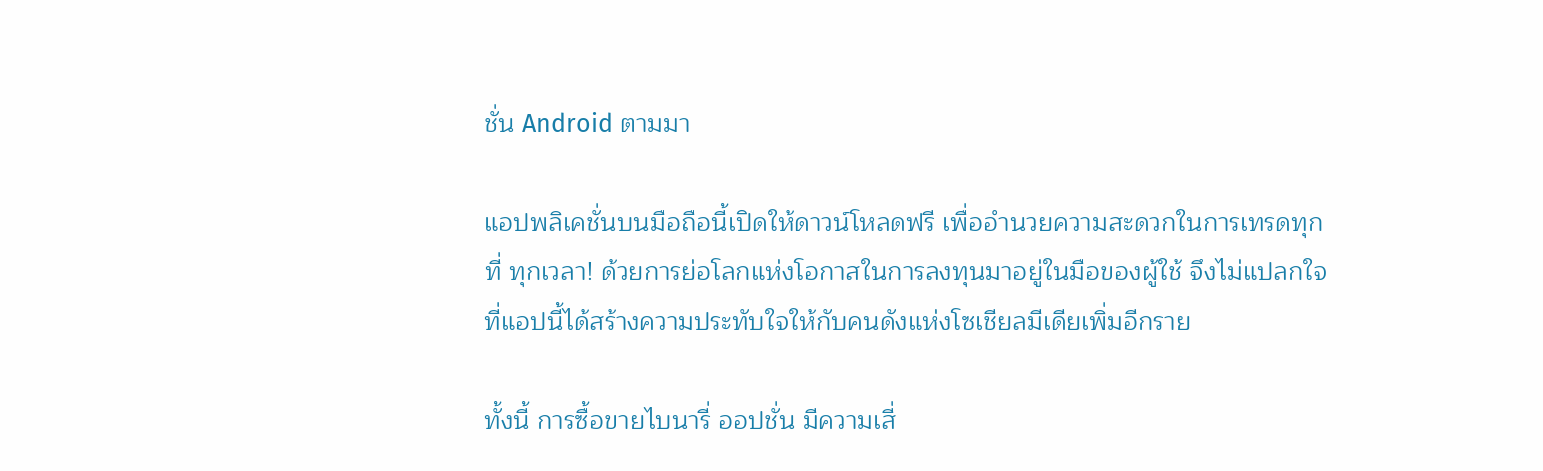ชั่น Android ตามมา

แอปพลิเคชั่นบนมือถือนี้เปิดให้ดาวน์โหลดฟรี เพื่ออำนวยความสะดวกในการเทรดทุกที่ ทุกเวลา! ด้วยการย่อโลกแห่งโอกาสในการลงทุนมาอยู่ในมือของผู้ใช้ จึงไม่แปลกใจที่แอปนี้ได้สร้างความประทับใจให้กับคนดังแห่งโซเชียลมีเดียเพิ่มอีกราย

ทั้งนี้ การซื้อขายไบนารี่ ออปชั่น มีความเสี่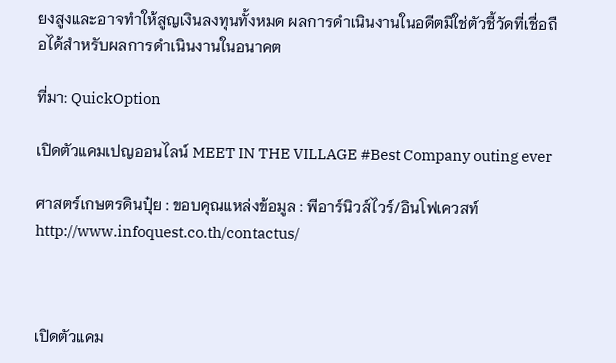ยงสูงและอาจทำให้สูญเงินลงทุนทั้งหมด ผลการดำเนินงานในอดีตมิใช่ตัวชี้วัดที่เชื่อถือได้สำหรับผลการดำเนินงานในอนาคต

ที่มา: QuickOption

เปิดตัวแคมเปญออนไลน์ MEET IN THE VILLAGE #Best Company outing ever

ศาสตร์เกษตรดินปุ๋ย : ขอบคุณแหล่งข้อมูล : พีอาร์นิวส์ไวร์/อินโฟเควสท์ http://www.infoquest.co.th/contactus/



เปิดตัวแคม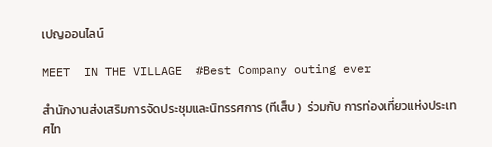เปญออนไลน์

MEET  IN THE VILLAGE  #Best Company outing ever

สำนักงานส่งเสริมการจัดประชุมและนิทรรศการ (ทีเส็บ )  ร่วมกับ การท่องเที่ยวแห่งประเทศไท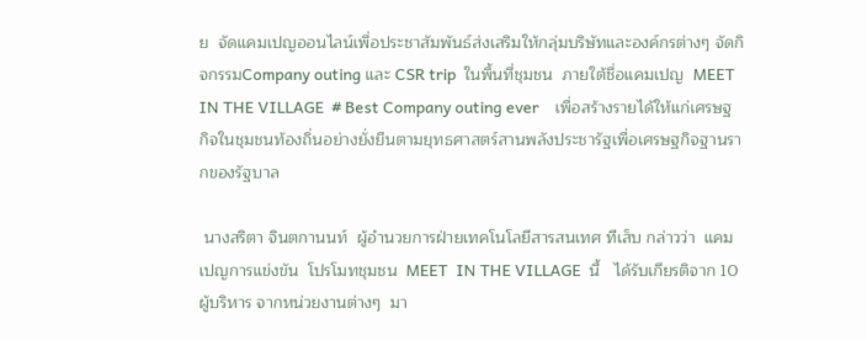ย  จัดแคมเปญออนไลน์เพื่อประชาสัมพันธ์ส่งเสริมให้กลุ่มบริษัทและองค์กรต่างๆ จัดกิจกรรมCompany outing และ CSR trip  ในพื้นที่ชุมชน  ภายใต้ชื่อแคมเปญ  MEET  IN THE VILLAGE  # Best Company outing ever    เพื่อสร้างรายได้ให้แก่เศรษฐกิจในชุมชนท้องถิ่นอย่างยั่งยืนตามยุทธศาสตร์สานพลังประชารัฐเพื่อเศรษฐกิจฐานรากของรัฐบาล

 นางสริตา จินตกานนท์  ผู้อำนวยการฝ่ายเทคโนโลยีสารสนเทศ ทีเส็บ กล่าวว่า  แคมเปญการแข่งขัน  โปรโมทชุมชน  MEET  IN THE VILLAGE  นี้   ได้รับเกียรติจาก 10  ผู้บริหาร จากหน่วยงานต่างๆ  มา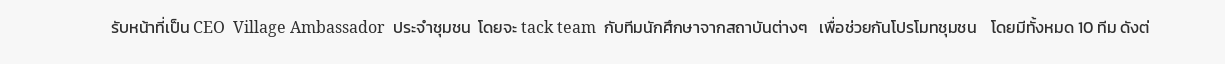รับหน้าที่เป็น CEO  Village Ambassador  ประจำชุมชน  โดยจะ tack team  กับทีมนักศึกษาจากสถาบันต่างๆ   เพื่อช่วยกันโปรโมทชุมชน    โดยมีทั้งหมด 10 ทีม ดังต่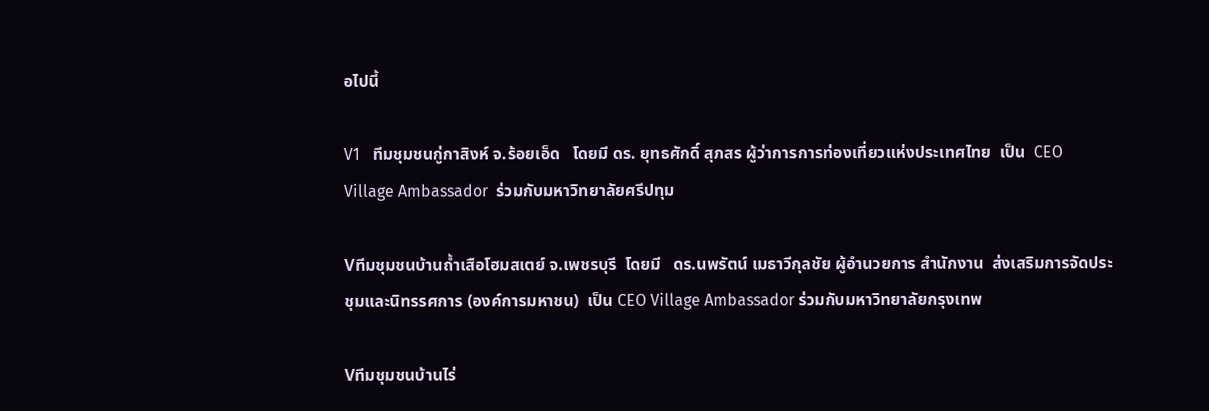อไปนี้

V1   ทีมชุมชนกู่กาสิงห์ จ.ร้อยเอ็ด   โดยมี ดร. ยุทธศักดิ์ สุภสร ผู้ว่าการการท่องเที่ยวแห่งประเทศไทย  เป็น  CEO Village Ambassador  ร่วมกับมหาวิทยาลัยศรีปทุม

Vทีมชุมชนบ้านถ้ำเสือโฮมสเตย์ จ.เพชรบุรี  โดยมี   ดร.นพรัตน์ เมธาวีกุลชัย ผู้อำนวยการ สำนักงาน  ส่งเสริมการจัดประชุมและนิทรรศการ (องค์การมหาชน)  เป็น CEO Village Ambassador ร่วมกับมหาวิทยาลัยกรุงเทพ

Vทีมชุมชนบ้านไร่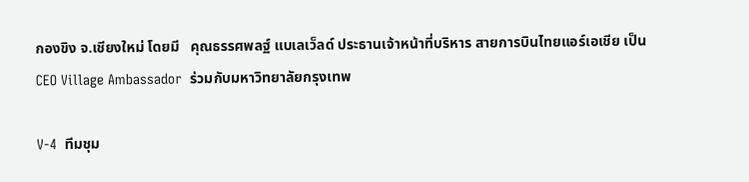กองขิง จ.เชียงใหม่ โดยมี   คุณธรรศพลฐ์ แบเลเว็ลด์ ประธานเจ้าหน้าที่บริหาร สายการบินไทยแอร์เอเชีย เป็น CEO Village Ambassador  ร่วมกับมหาวิทยาลัยกรุงเทพ

V-4  ทีมชุม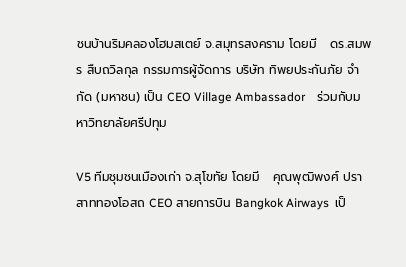ชนบ้านริมคลองโฮมสเตย์ จ.สมุทรสงคราม โดยมี   ดร.สมพร สืบถวิลกุล กรรมการผู้จัดการ บริษัท ทิพยประกันภัย จำกัด (มหาชน) เป็น CEO Village Ambassador    ร่วมกับมหาวิทยาลัยศรีปทุม

V5 ทีมชุมชนเมืองเก่า จ.สุโขทัย โดยมี   คุณพุฒิพงศ์ ปราสาททองโอสถ CEO สายการบิน Bangkok Airways  เป็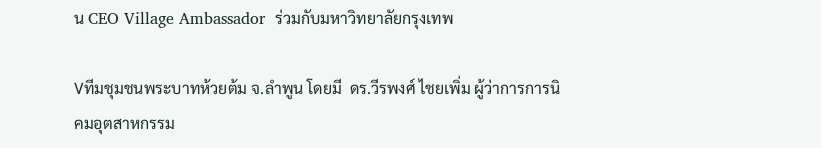น CEO Village Ambassador  ร่วมกับมหาวิทยาลัยกรุงเทพ

Vทีมชุมชนพระบาทห้วยต้ม จ.ลำพูน โดยมี  ดร.วีรพงศ์ ไชยเพิ่ม ผู้ว่าการการนิคมอุตสาหกรรม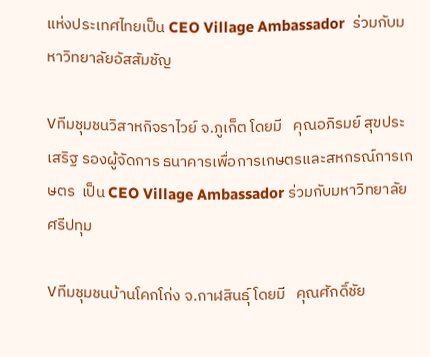แห่งประเทศไทยเป็น CEO Village Ambassador  ร่วมกับมหาวิทยาลัยอัสสัมชัญ

Vทีมชุมชนวิสาหกิจราไวย์ จ.ภูเก็ต โดยมี   คุณอภิรมย์ สุขประเสริฐ รองผู้จัดการ ธนาคารเพื่อการเกษตรและสหกรณ์การเกษตร  เป็น CEO Village Ambassador ร่วมกับมหาวิทยาลัยศรีปทุม

Vทีมชุมชนบ้านโคกโก่ง จ.กาฬสินธุ์ โดยมี   คุณศักดิ์ชัย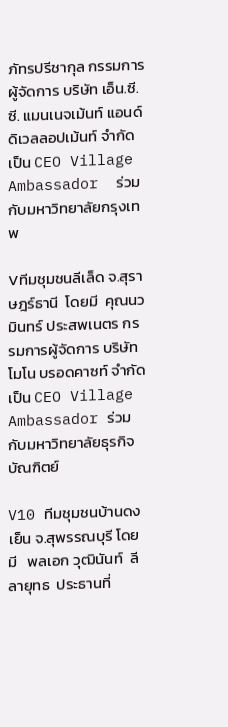ภัทรปรีชากุล กรรมการผู้จัดการ บริษัท เอ็น.ซี.ซี. แมนเนจเม้นท์ แอนด์ ดิเวลลอปเม้นท์ จำกัด  เป็น CEO Village Ambassador  ร่วมกับมหาวิทยาลัยกรุงเทพ

Vทีมชุมชนลีเล็ด จ.สุราษฎร์ธานี  โดยมี  คุณนวมินทร์ ประสพเนตร กรรมการผู้จัดการ บริษัท โมโน บรอดคาซท์ จำกัดเป็น CEO Village Ambassador ร่วมกับมหาวิทยาลัยธุรกิจบัณฑิตย์

V10 ทีมชุมชนบ้านดงเย็น จ.สุพรรณบุรี โดยมี   พลเอก วุฒินันท์  ลีลายุทธ  ประธานที่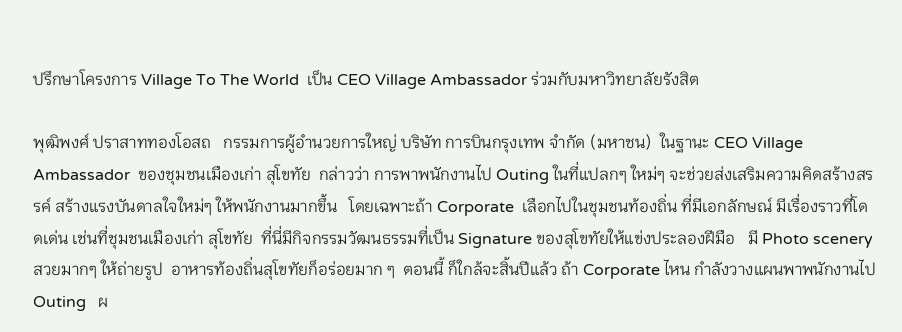ปรึกษาโครงการ Village To The World  เป็น CEO Village Ambassador ร่วมกับมหาวิทยาลัยรังสิต

พุฒิพงศ์ ปราสาททองโอสถ   กรรมการผู้อำนวยการใหญ่ บริษัท การบินกรุงเทพ จำกัด (มหาชน)  ในฐานะ CEO Village Ambassador  ของชุมชนเมืองเก่า สุโขทัย  กล่าวว่า การพาพนักงานไป Outing ในที่แปลกๆ ใหม่ๆ จะช่วยส่งเสริมความคิดสร้างสรรค์ สร้างแรงบันดาลใจใหม่ๆ ให้พนักงานมากขึ้น   โดยเฉพาะถ้า Corporate  เลือกไปในชุมชนท้องถิ่น ที่มีเอกลักษณ์ มีเรื่องราวที่โดดเด่น เช่นที่ชุมชนเมืองเก่า สุโขทัย  ที่นี่มีกิจกรรมวัฒนธรรมที่เป็น Signature ของสุโขทัยให้แข่งประลองฝีมือ   มี Photo scenery สวยมากๆ ให้ถ่ายรูป  อาหารท้องถิ่นสุโขทัยก็อร่อยมาก ๆ  ตอนนี้ ก็ใกล้จะสิ้นปีแล้ว ถ้า Corporate ไหน กำลังวางแผนพาพนักงานไป Outing   ผ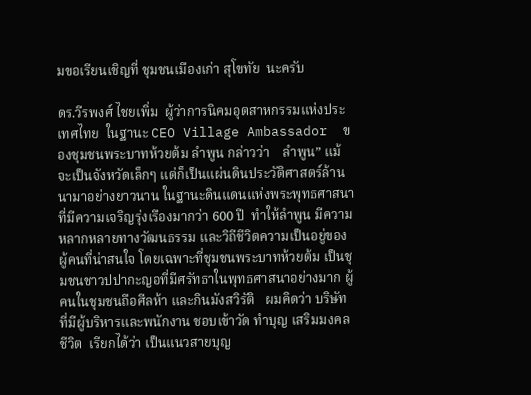มขอเรียนเชิญที่ ชุมชนเมืองเก่า สุโขทัย  นะครับ

ดร.วีรพงศ์ ไชยเพิ่ม  ผู้ว่าการนิคมอุตสาหกรรมแห่งประเทศไทย  ในฐานะ CEO Village Ambassador  ของชุมชนพระบาทห้วยต้ม ลำพูน กล่าวว่า    ลำพูน” แม้จะเป็นจังหวัดเล็กๆ แต่ก็เป็นแผ่นดินประวัติศาสตร์ล้านนามาอย่างยาวนาน ในฐานะดินแดนแห่งพระพุทธศาสนาที่มีความเจริญรุ่งเรืองมากว่า 600 ปี  ทำให้ลำพูน มีความหลากหลายทางวัฒนธรรม และวิถีชีวิตความเป็นอยู่ของผู้คนที่น่าสนใจ โดยเฉพาะที่ชุมชนพระบาทห้วยต้ม เป็นชุมชนชาวปปากะญอที่มีศรัทธาในพุทธศาสนาอย่างมาก ผู้คนในชุมชนถือศีลห้า และกินมังสวิรัติ   ผมคิดว่า บริษัท ที่มีผู้บริหารและพนักงาน ชอบเข้าวัด ทำบุญ เสริมมงคลชีวิต  เรียกได้ว่า เป็นแนวสายบุญ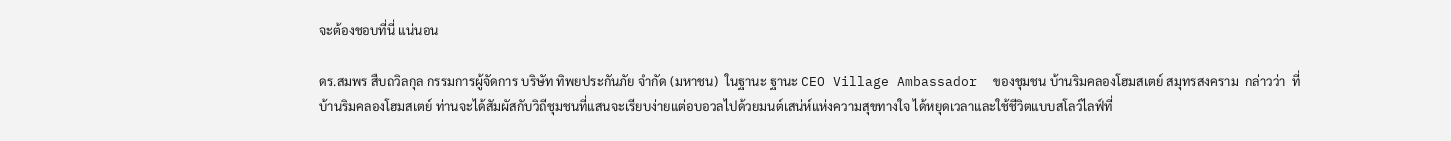จะต้องชอบที่นี่ แน่นอน

ดร.สมพร สืบถวิลกุล กรรมการผู้จัดการ บริษัท ทิพยประกันภัย จำกัด (มหาชน)  ในฐานะ ฐานะ CEO Village Ambassador  ของชุมชน บ้านริมคลองโฮมสเตย์ สมุทรสงคราม  กล่าวว่า  ที่บ้านริมคลองโฮมสเตย์ ท่านจะได้สัมผัสกับวิถีชุมชนที่แสนจะเรียบง่ายแต่อบอวลไปด้วยมนต์เสน่ห์แห่งความสุขทางใจ ได้หยุดเวลาและใช้ชีวิตแบบสโลว์ไลฟ์ที่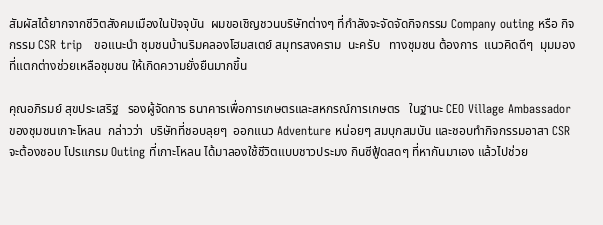สัมผัสได้ยากจากชีวิตสังคมเมืองในปัจจุบัน  ผมขอเชิญชวนบริษัทต่างๆ ที่กำลังจะจัดจัดกิจกรรม Company outing หรือ กิจกรรม CSR trip   ขอแนะนำ ชุมชนบ้านริมคลองโฮมสเตย์ สมุทรสงคราม  นะครับ   ทางชุมชน ต้องการ  แนวคิดดีๆ  มุมมองที่แตกต่างช่วยเหลือชุมชน ให้เกิดความยั่งยืนมากขึ้น

คุณอภิรมย์ สุขประเสริฐ   รองผู้จัดการ ธนาคารเพื่อการเกษตรและสหกรณ์การเกษตร   ในฐานะ CEO Village Ambassador  ของชุมชนเกาะโหลน  กล่าวว่า  บริษัทที่ชอบลุยๆ  ออกแนว Adventure หน่อยๆ สมบุกสมบัน และชอบทำกิจกรรมอาสา CSR จะต้องชอบ โปรแกรม Outing ที่เกาะโหลน ได้มาลองใช้ชีวิตแบบชาวประมง กินซีฟู้ดสดๆ ที่หากันมาเอง แล้วไปช่วย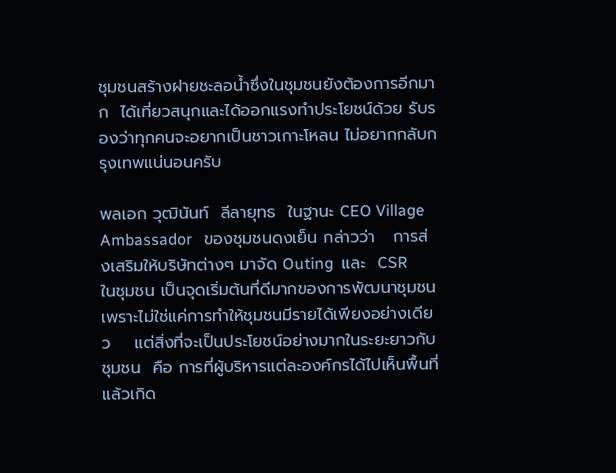ชุมชนสร้างฝายชะลอน้ำซึ่งในชุมชนยังต้องการอีกมาก  ได้เที่ยวสนุกและได้ออกแรงทำประโยชน์ด้วย รับรองว่าทุกคนจะอยากเป็นชาวเกาะโหลน ไม่อยากกลับกรุงเทพแน่นอนครับ

พลเอก วุฒินันท์  ลีลายุทธ  ในฐานะ CEO Village Ambassador   ของชุมชนดงเย็น กล่าวว่า   การส่งเสริมให้บริษัทต่างๆ มาจัด Outing  และ  CSR   ในชุมชน เป็นจุดเริ่มต้นที่ดีมากของการพัฒนาชุมชน  เพราะไม่ใช่แค่การทำให้ชุมชนมีรายได้เพียงอย่างเดียว    แต่สิ่งที่จะเป็นประโยชน์อย่างมากในระยะยาวกับชุมชน  คือ การที่ผู้บริหารแต่ละองค์กรได้ไปเห็นพื้นที่แล้วเกิด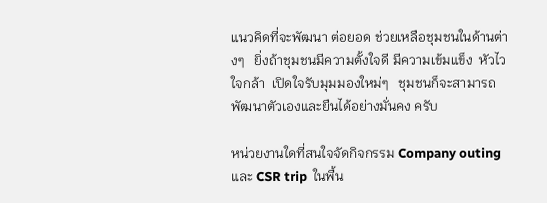แนวคิดที่จะพัฒนา ต่อยอด ช่วยเหลือชุมชนในด้านต่างๆ   ยิ่งถ้าชุมชนมีความตั้งใจดี มีความเข้มแข็ง  หัวไว ใจกล้า  เปิดใจรับมุมมองใหม่ๆ   ชุมชนก็จะสามารถพัฒนาตัวเองและยืนได้อย่างมั่นคง ครับ

หน่วยงานใดที่สนใจจัดกิจกรรม Company outing และ CSR trip  ในพื้น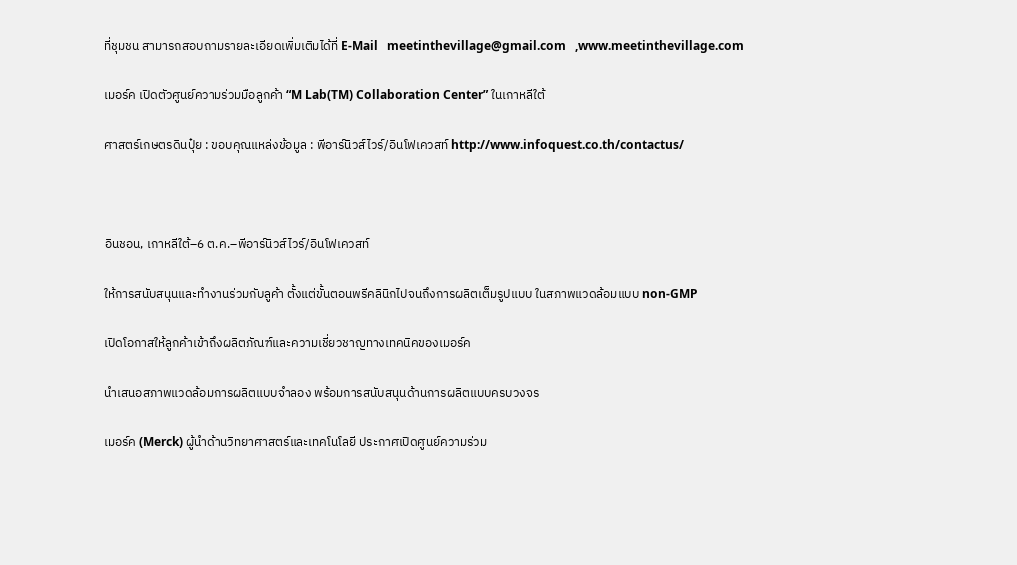ที่ชุมชน สามารถสอบถามรายละเอียดเพิ่มเติมได้ที่ E-Mail   meetinthevillage@gmail.com   ,www.meetinthevillage.com

เมอร์ค เปิดตัวศูนย์ความร่วมมือลูกค้า “M Lab(TM) Collaboration Center” ในเกาหลีใต้

ศาสตร์เกษตรดินปุ๋ย : ขอบคุณแหล่งข้อมูล : พีอาร์นิวส์ไวร์/อินโฟเควสท์ http://www.infoquest.co.th/contactus/



อินชอน, เกาหลีใต้–6 ต.ค.–พีอาร์นิวส์ไวร์/อินโฟเควสท์

ให้การสนับสนุนและทำงานร่วมกับลูค้า ตั้งแต่ขั้นตอนพรีคลินิกไปจนถึงการผลิตเต็มรูปแบบ ในสภาพแวดล้อมแบบ non-GMP

เปิดโอกาสให้ลูกค้าเข้าถึงผลิตภัณฑ์และความเชี่ยวชาญทางเทคนิคของเมอร์ค

นำเสนอสภาพแวดล้อมการผลิตแบบจำลอง พร้อมการสนับสนุนด้านการผลิตแบบครบวงจร

เมอร์ค (Merck) ผู้นำด้านวิทยาศาสตร์และเทคโนโลยี ประกาศเปิดศูนย์ความร่วม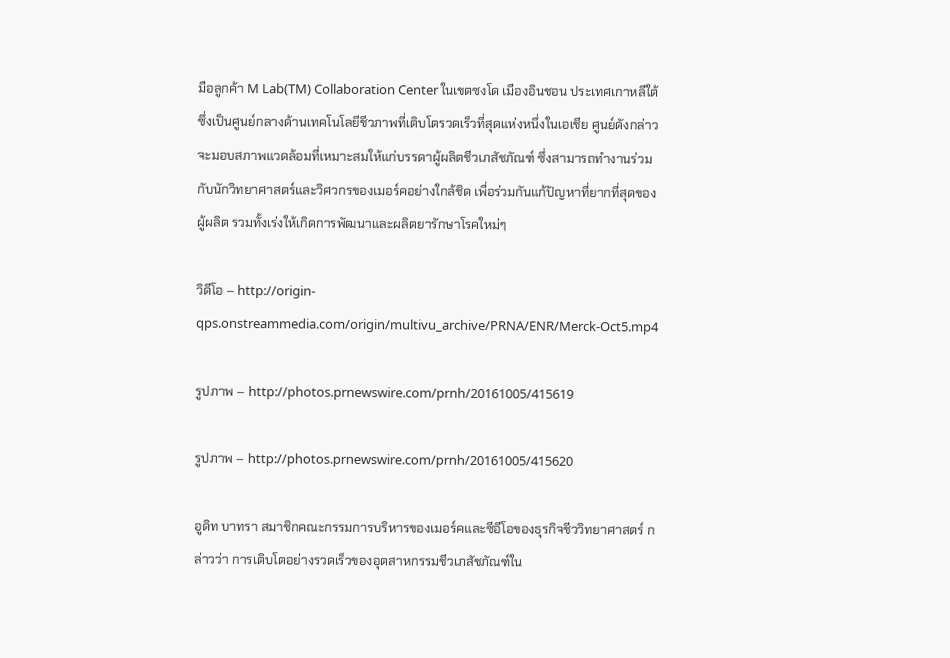มือลูกค้า M Lab(TM) Collaboration Center ในเขตซงโด เมืองอินชอน ประเทศเกาหลีใต้ ซึ่งเป็นศูนย์กลางด้านเทคโนโลยีชีวภาพที่เติบโตรวดเร็วที่สุดแห่งหนึ่งในเอเชีย ศูนย์ดังกล่าวจะมอบสภาพแวดล้อมที่เหมาะสมให้แก่บรรดาผู้ผลิตชีวเภสัชภัณฑ์ ซึ่งสามารถทำงานร่วมกับนักวิทยาศาสตร์และวิศวกรของเมอร์คอย่างใกล้ชิด เพื่อร่วมกันแก้ปัญหาที่ยากที่สุดของผู้ผลิต รวมทั้งเร่งให้เกิดการพัฒนาและผลิตยารักษาโรคใหม่ๆ

วิดีโอ – http://origin-qps.onstreammedia.com/origin/multivu_archive/PRNA/ENR/Merck-Oct5.mp4

รูปภาพ – http://photos.prnewswire.com/prnh/20161005/415619

รูปภาพ – http://photos.prnewswire.com/prnh/20161005/415620

อูดิท บาทรา สมาชิกคณะกรรมการบริหารของเมอร์คและซีอีโอของธุรกิจชีววิทยาศาสตร์ กล่าวว่า การเติบโตอย่างรวดเร็วของอุตสาหกรรมชีวเภสัชภัณฑ์ใน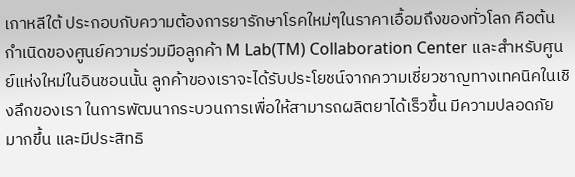เกาหลีใต้ ประกอบกับความต้องการยารักษาโรคใหม่ๆในราคาเอื้อมถึงของทั่วโลก คือต้นกำเนิดของศูนย์ความร่วมมือลูกค้า M Lab(TM) Collaboration Center และสำหรับศูนย์แห่งใหม่ในอินชอนนั้น ลูกค้าของเราจะได้รับประโยชน์จากความเชี่ยวชาญทางเทคนิคในเชิงลึกของเรา ในการพัฒนากระบวนการเพื่อให้สามารถผลิตยาได้เร็วขึ้น มีความปลอดภัยมากขึ้น และมีประสิทธิ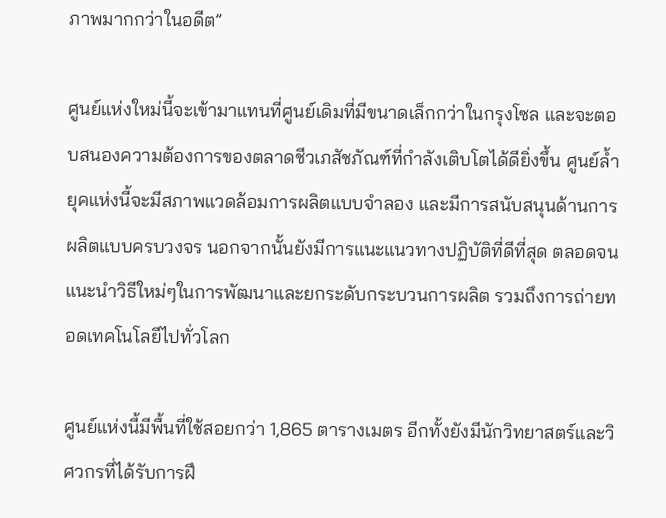ภาพมากกว่าในอดีต”

ศูนย์แห่งใหม่นี้จะเข้ามาแทนที่ศูนย์เดิมที่มีขนาดเล็กกว่าในกรุงโซล และจะตอบสนองความต้องการของตลาดชีวเภสัชภัณฑ์ที่กำลังเติบโตได้ดียิ่งขึ้น ศูนย์ล้ำยุคแห่งนี้จะมีสภาพแวดล้อมการผลิตแบบจำลอง และมีการสนับสนุนด้านการผลิตแบบครบวงจร นอกจากนั้นยังมีการแนะแนวทางปฏิบัติที่ดีที่สุด ตลอดจนแนะนำวิธีใหม่ๆในการพัฒนาและยกระดับกระบวนการผลิต รวมถึงการถ่ายทอดเทคโนโลยีไปทั่วโลก

ศูนย์แห่งนี้มีพื้นที่ใช้สอยกว่า 1,865 ตารางเมตร อีกทั้งยังมีนักวิทยาสตร์และวิศวกรที่ได้รับการฝึ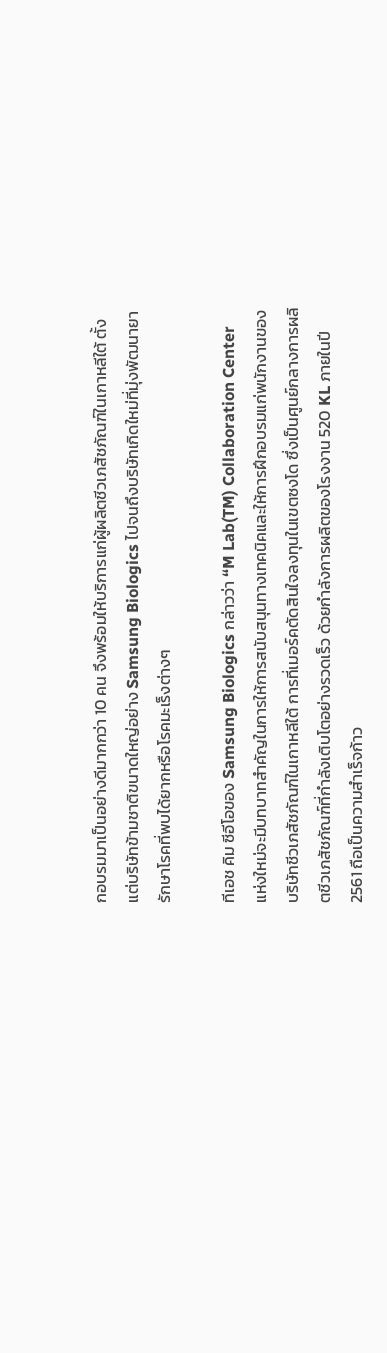กอบรมมาเป็นอย่างดีมากกว่า 10 คน จึงพร้อมให้บริการแก่ผู้ผลิตชีวเภสัชภัณฑ์ในเกาหลีใต้ ตั้งแต่บริษัทข้ามชาติขนาดใหญ่อย่าง Samsung Biologics ไปจนถึงบริษัทเกิดใหม่ที่มุ่งพัฒนายารักษาโรคที่พบได้ยากหรือโรคมะเร็งต่างๆ

ทีเอช คิม ซีอีโอของ Samsung Biologics กล่าวว่า “M Lab(TM) Collaboration Center แห่งใหม่จะมีบทบาทสำคัญในการให้การสนับสนุนทางเทคนิคและให้การฝึกอบรมแก่พนักงานของบริษัทชีวเภสัชภัณฑ์ในเกาหลีใต้ การที่เมอร์คตัดสินใจลงทุนในเขตซงโด ซึ่งเป็นศูนย์กลางการผลิตชีวเภสัชภัณฑ์ที่กำลังเติบโตอย่างรวดเร็ว ด้วยกำลังการผลิตของโรงงาน 520 KL ภายในปี 2561 ถือเป็นความสำเร็จก้าว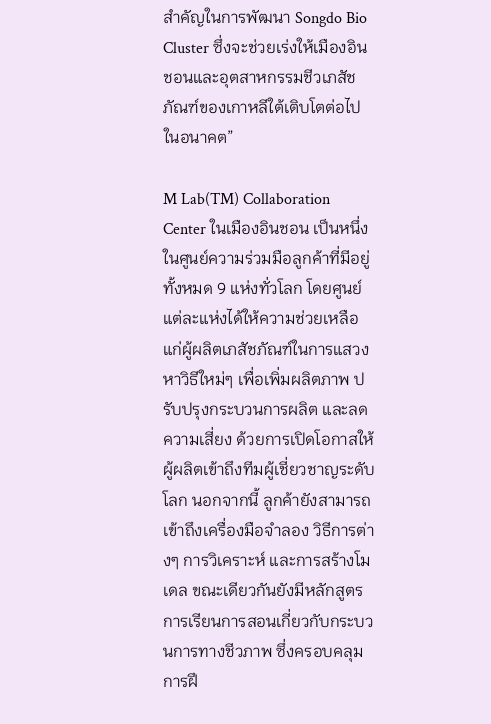สำคัญในการพัฒนา Songdo Bio Cluster ซึ่งจะช่วยเร่งให้เมืองอินชอนและอุตสาหกรรมชีวเภสัชภัณฑ์ของเกาหลีใต้เติบโตต่อไปในอนาคต”

M Lab(TM) Collaboration Center ในเมืองอินชอน เป็นหนึ่งในศูนย์ความร่วมมือลูกค้าที่มีอยู่ทั้งหมด 9 แห่งทั่วโลก โดยศูนย์แต่ละแห่งได้ให้ความช่วยเหลือแก่ผู้ผลิตเภสัชภัณฑ์ในการแสวงหาวิธีใหม่ๆ เพื่อเพิ่มผลิตภาพ ปรับปรุงกระบวนการผลิต และลดความเสี่ยง ด้วยการเปิดโอกาสให้ผู้ผลิตเข้าถึงทีมผู้เชี่ยวชาญระดับโลก นอกจากนี้ ลูกค้ายังสามารถเข้าถึงเครื่องมือจำลอง วิธีการต่างๆ การวิเคราะห์ และการสร้างโมเดล ขณะเดียวกันยังมีหลักสูตรการเรียนการสอนเกี่ยวกับกระบวนการทางชีวภาพ ซึ่งครอบคลุมการฝึ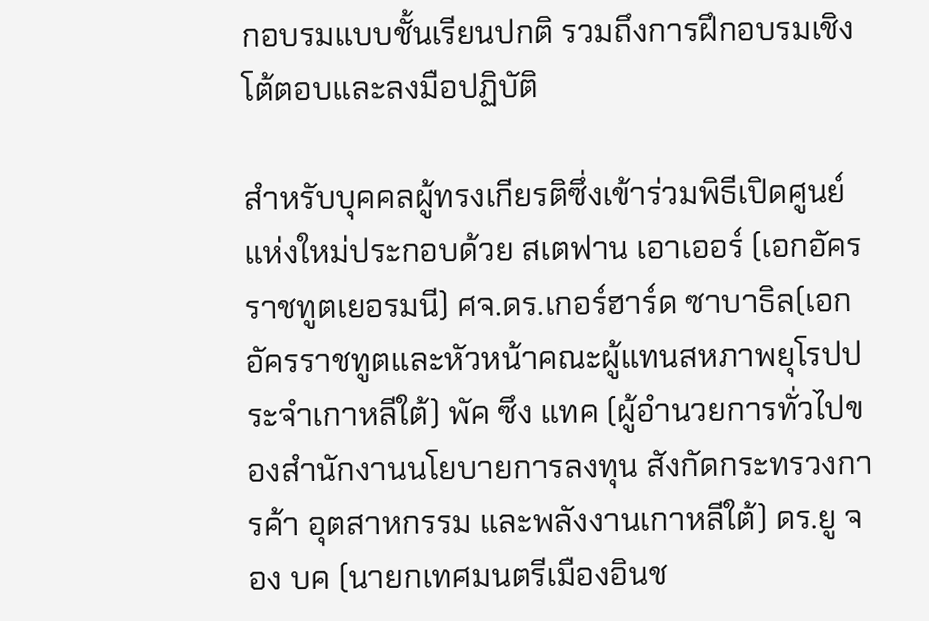กอบรมแบบชั้นเรียนปกติ รวมถึงการฝึกอบรมเชิงโต้ตอบและลงมือปฏิบัติ

สำหรับบุคคลผู้ทรงเกียรติซึ่งเข้าร่วมพิธีเปิดศูนย์แห่งใหม่ประกอบด้วย สเตฟาน เอาเออร์ (เอกอัครราชทูตเยอรมนี) ศจ.ดร.เกอร์ฮาร์ด ซาบาธิล(เอกอัครราชทูตและหัวหน้าคณะผู้แทนสหภาพยุโรปประจำเกาหลีใต้) พัค ซึง แทค (ผู้อำนวยการทั่วไปของสำนักงานนโยบายการลงทุน สังกัดกระทรวงการค้า อุตสาหกรรม และพลังงานเกาหลีใต้) ดร.ยู จอง บค (นายกเทศมนตรีเมืองอินช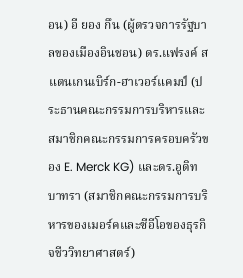อน) อี ยอง กึน (ผู้ตรวจการรัฐบาลของเมืองอินชอน) ดร.แฟรงค์ สแตนเกนเบิร์ก-ฮาเวอร์แคมป์ (ประธานคณะกรรมการบริหารและสมาชิกคณะกรรมการครอบครัวของ E. Merck KG) และดร.อูดิท บาทรา (สมาชิกคณะกรรมการบริหารของเมอร์คและซีอีโอของธุรกิจชีววิทยาศาสตร์)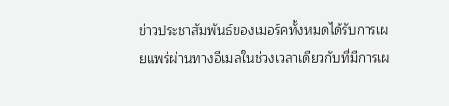ข่าวประชาสัมพันธ์ของเมอร์คทั้งหมดได้รับการเผยแพร่ผ่านทางอีเมลในช่วงเวลาเดียวกับที่มีการเผ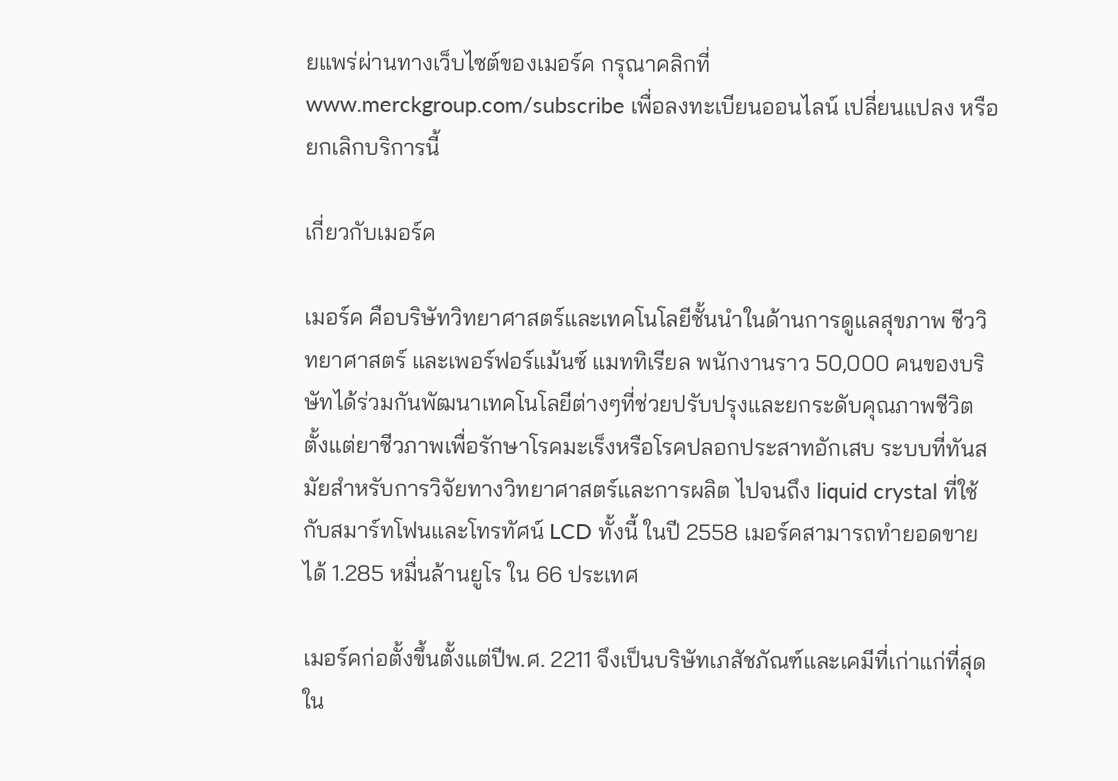ยแพร่ผ่านทางเว็บไซต์ของเมอร์ค กรุณาคลิกที่www.merckgroup.com/subscribe เพื่อลงทะเบียนออนไลน์ เปลี่ยนแปลง หรือยกเลิกบริการนี้

เกี่ยวกับเมอร์ค

เมอร์ค คือบริษัทวิทยาศาสตร์และเทคโนโลยีชั้นนำในด้านการดูแลสุขภาพ ชีววิทยาศาสตร์ และเพอร์ฟอร์แม้นซ์ แมททิเรียล พนักงานราว 50,000 คนของบริษัทได้ร่วมกันพัฒนาเทคโนโลยีต่างๆที่ช่วยปรับปรุงและยกระดับคุณภาพชีวิต ตั้งแต่ยาชีวภาพเพื่อรักษาโรคมะเร็งหรือโรคปลอกประสาทอักเสบ ระบบที่ทันสมัยสำหรับการวิจัยทางวิทยาศาสตร์และการผลิต ไปจนถึง liquid crystal ที่ใช้กับสมาร์ทโฟนและโทรทัศน์ LCD ทั้งนี้ ในปี 2558 เมอร์คสามารถทำยอดขายได้ 1.285 หมื่นล้านยูโร ใน 66 ประเทศ

เมอร์คก่อตั้งขึ้นตั้งแต่ปีพ.ศ. 2211 จึงเป็นบริษัทเภสัชภัณฑ์และเคมีที่เก่าแก่ที่สุดใน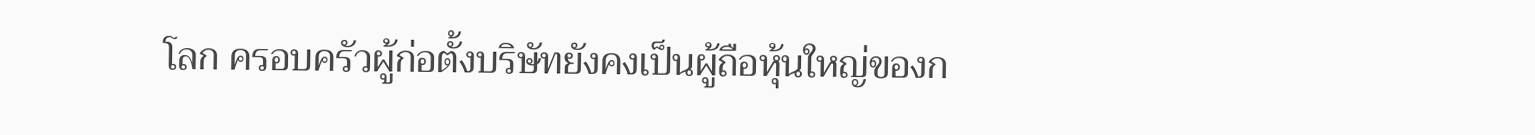โลก ครอบครัวผู้ก่อตั้งบริษัทยังคงเป็นผู้ถือหุ้นใหญ่ของก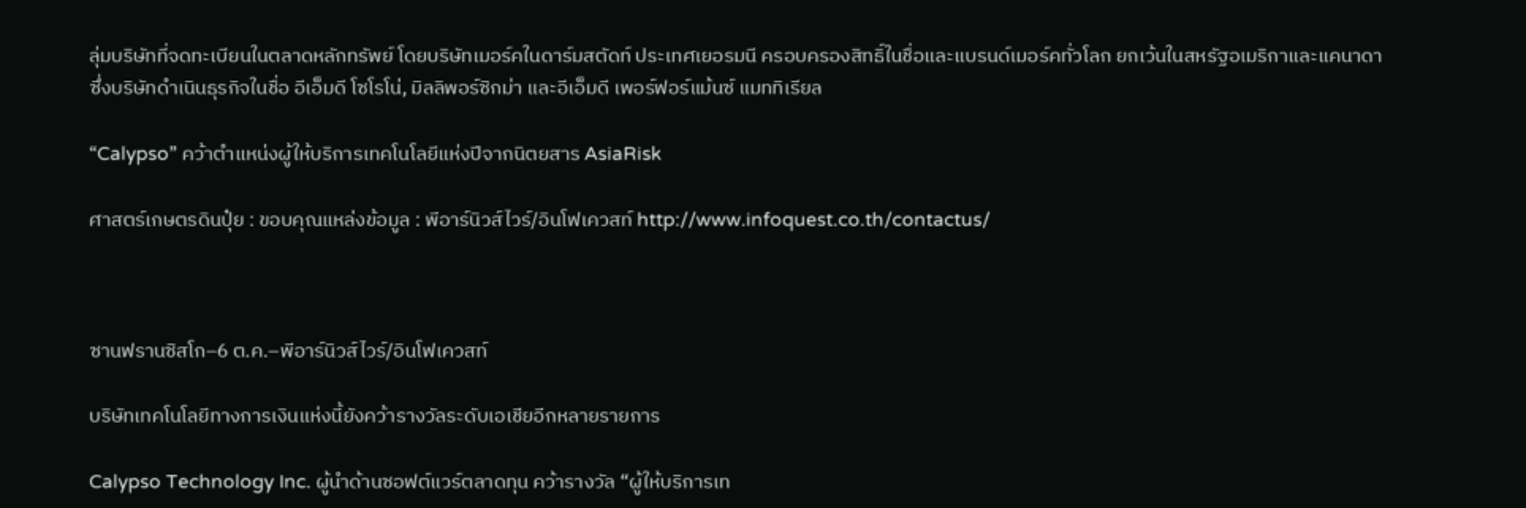ลุ่มบริษัทที่จดทะเบียนในตลาดหลักทรัพย์ โดยบริษัทเมอร์คในดาร์มสตัดท์ ประเทศเยอรมนี ครอบครองสิทธิ์ในชื่อและแบรนด์เมอร์คทั่วโลก ยกเว้นในสหรัฐอเมริกาและแคนาดา ซึ่งบริษัทดำเนินธุรกิจในชื่อ อีเอ็มดี โซโรโน่, มิลลิพอร์ซิกม่า และอีเอ็มดี เพอร์ฟอร์แม้นซ์ แมททิเรียล

“Calypso” คว้าตำแหน่งผู้ให้บริการเทคโนโลยีแห่งปีจากนิตยสาร AsiaRisk

ศาสตร์เกษตรดินปุ๋ย : ขอบคุณแหล่งข้อมูล : พีอาร์นิวส์ไวร์/อินโฟเควสท์ http://www.infoquest.co.th/contactus/



ซานฟรานซิสโก–6 ต.ค.–พีอาร์นิวส์ไวร์/อินโฟเควสท์

บริษัทเทคโนโลยีทางการเงินแห่งนี้ยังคว้ารางวัลระดับเอเชียอีกหลายรายการ

Calypso Technology Inc. ผู้นำด้านซอฟต์แวร์ตลาดทุน คว้ารางวัล “ผู้ให้บริการเท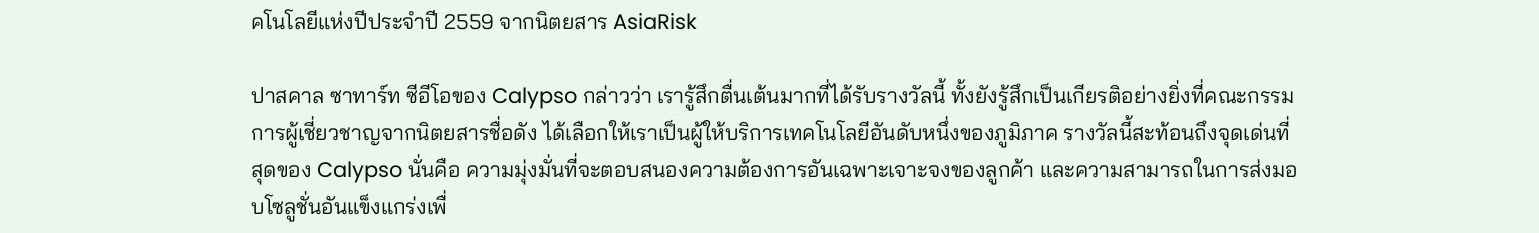คโนโลยีแห่งปีประจำปี 2559 จากนิตยสาร AsiaRisk

ปาสคาล ซาทาร์ท ซีอีโอของ Calypso กล่าวว่า เรารู้สึกตื่นเต้นมากที่ได้รับรางวัลนี้ ทั้งยังรู้สึกเป็นเกียรติอย่างยิ่งที่คณะกรรมการผู้เชี่ยวชาญจากนิตยสารชื่อดัง ได้เลือกให้เราเป็นผู้ให้บริการเทคโนโลยีอันดับหนึ่งของภูมิภาค รางวัลนี้สะท้อนถึงจุดเด่นที่สุดของ Calypso นั่นคือ ความมุ่งมั่นที่จะตอบสนองความต้องการอันเฉพาะเจาะจงของลูกค้า และความสามารถในการส่งมอบโซลูชั่นอันแข็งแกร่งเพื่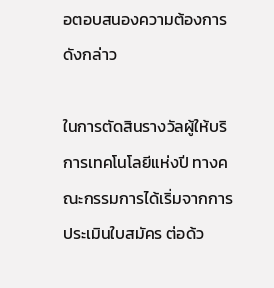อตอบสนองความต้องการดังกล่าว

ในการตัดสินรางวัลผู้ให้บริการเทคโนโลยีแห่งปี ทางคณะกรรมการได้เริ่มจากการประเมินใบสมัคร ต่อด้ว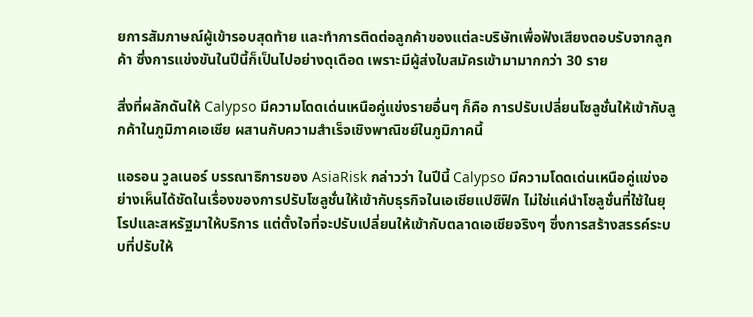ยการสัมภาษณ์ผู้เข้ารอบสุดท้าย และทำการติดต่อลูกค้าของแต่ละบริษัทเพื่อฟังเสียงตอบรับจากลูกค้า ซึ่งการแข่งขันในปีนี้ก็เป็นไปอย่างดุเดือด เพราะมีผู้ส่งใบสมัครเข้ามามากกว่า 30 ราย

สิ่งที่ผลักดันให้ Calypso มีความโดดเด่นเหนือคู่แข่งรายอื่นๆ ก็คือ การปรับเปลี่ยนโซลูชั่นให้เข้ากับลูกค้าในภูมิภาคเอเชีย ผสานกับความสำเร็จเชิงพาณิชย์ในภูมิภาคนี้

แอรอน วูลเนอร์ บรรณาธิการของ AsiaRisk กล่าวว่า ในปีนี้ Calypso มีความโดดเด่นเหนือคู่แข่งอย่างเห็นได้ชัดในเรื่องของการปรับโซลูชั่นให้เข้ากับธุรกิจในเอเชียแปซิฟิก ไม่ใช่แค่นำโซลูชั่นที่ใช้ในยุโรปและสหรัฐมาให้บริการ แต่ตั้งใจที่จะปรับเปลี่ยนให้เข้ากับตลาดเอเชียจริงๆ ซึ่งการสร้างสรรค์ระบบที่ปรับให้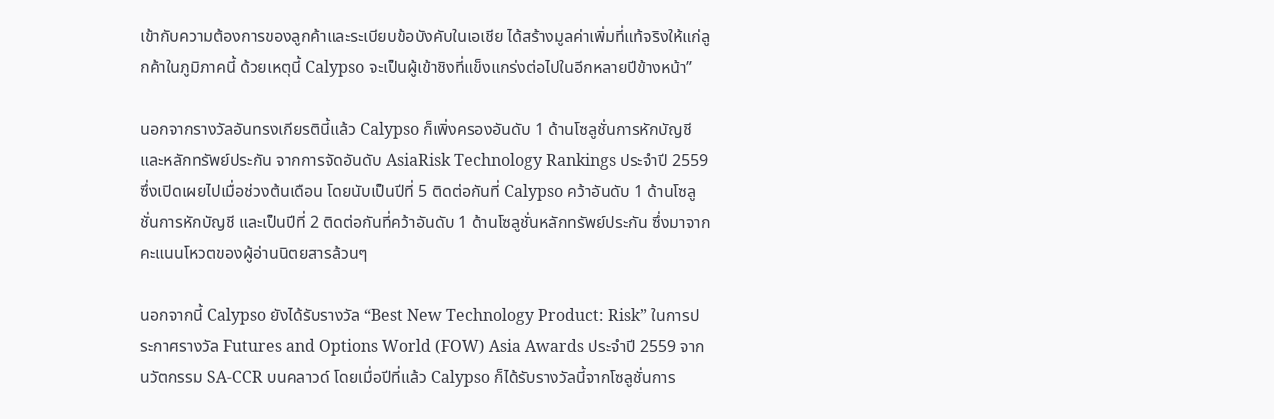เข้ากับความต้องการของลูกค้าและระเบียบข้อบังคับในเอเชีย ได้สร้างมูลค่าเพิ่มที่แท้จริงให้แก่ลูกค้าในภูมิภาคนี้ ด้วยเหตุนี้ Calypso จะเป็นผู้เข้าชิงที่แข็งแกร่งต่อไปในอีกหลายปีข้างหน้า”

นอกจากรางวัลอันทรงเกียรตินี้แล้ว Calypso ก็เพิ่งครองอันดับ 1 ด้านโซลูชั่นการหักบัญชีและหลักทรัพย์ประกัน จากการจัดอันดับ AsiaRisk Technology Rankings ประจำปี 2559 ซึ่งเปิดเผยไปเมื่อช่วงต้นเดือน โดยนับเป็นปีที่ 5 ติดต่อกันที่ Calypso คว้าอันดับ 1 ด้านโซลูชั่นการหักบัญชี และเป็นปีที่ 2 ติดต่อกันที่คว้าอันดับ 1 ด้านโซลูชั่นหลักทรัพย์ประกัน ซึ่งมาจากคะแนนโหวตของผู้อ่านนิตยสารล้วนๆ

นอกจากนี้ Calypso ยังได้รับรางวัล “Best New Technology Product: Risk” ในการประกาศรางวัล Futures and Options World (FOW) Asia Awards ประจำปี 2559 จากนวัตกรรม SA-CCR บนคลาวด์ โดยเมื่อปีที่แล้ว Calypso ก็ได้รับรางวัลนี้จากโซลูชั่นการ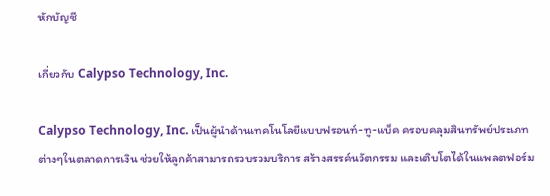หักบัญชี

เกี่ยวกับ Calypso Technology, Inc.

Calypso Technology, Inc. เป็นผู้นำด้านเทคโนโลยีแบบฟรอนท์-ทู-แบ็ค ครอบคลุมสินทรัพย์ประเภทต่างๆในตลาดการเงิน ช่วยให้ลูกค้าสามารถรวบรวมบริการ สร้างสรรค์นวัตกรรม และเติบโตได้ในแพลตฟอร์ม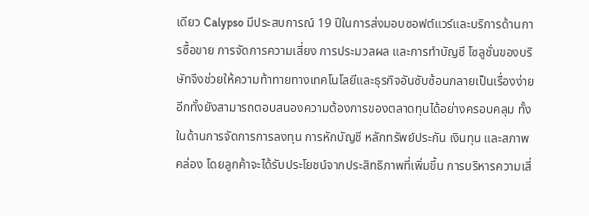เดียว Calypso มีประสบการณ์ 19 ปีในการส่งมอบซอฟต์แวร์และบริการด้านการซื้อขาย การจัดการความเสี่ยง การประมวลผล และการทำบัญชี โซลูชั่นของบริษัทจึงช่วยให้ความท้าทายทางเทคโนโลยีและธุรกิจอันซับซ้อนกลายเป็นเรื่องง่าย อีกทั้งยังสามารถตอบสนองความต้องการของตลาดทุนได้อย่างครอบคลุม ทั้งในด้านการจัดการการลงทุน การหักบัญชี หลักทรัพย์ประกัน เงินทุน และสภาพคล่อง โดยลูกค้าจะได้รับประโยชน์จากประสิทธิภาพที่เพิ่มขึ้น การบริหารความเสี่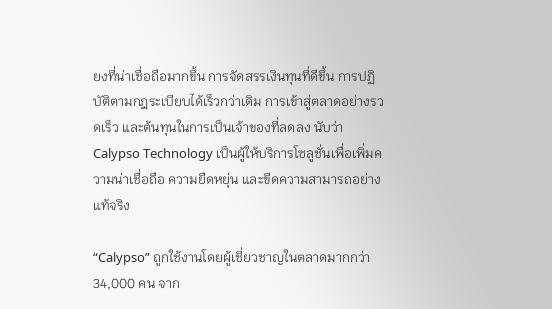ยงที่น่าเชื่อถือมากขึ้น การจัดสรรเงินทุนที่ดีขึ้น การปฏิบัติตามกฎระเบียบได้เร็วกว่าเดิม การเข้าสู่ตลาดอย่างรวดเร็ว และต้นทุนในการเป็นเจ้าของที่ลดลง นับว่า Calypso Technology เป็นผู้ให้บริการโซลูชั่นเพื่อเพิ่มความน่าเชื่อถือ ความยืดหยุ่น และขีดความสามารถอย่างแท้จริง

“Calypso” ถูกใช้งานโดยผู้เชี่ยวชาญในตลาดมากกว่า 34,000 คน จาก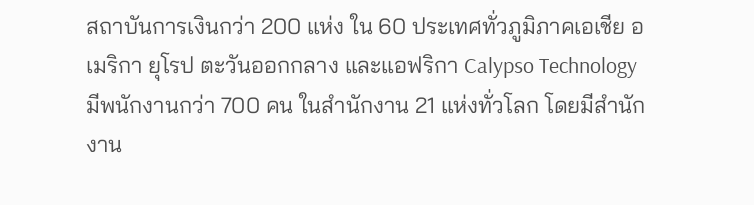สถาบันการเงินกว่า 200 แห่ง ใน 60 ประเทศทั่วภูมิภาคเอเชีย อเมริกา ยุโรป ตะวันออกกลาง และแอฟริกา Calypso Technology มีพนักงานกว่า 700 คน ในสำนักงาน 21 แห่งทั่วโลก โดยมีสำนักงาน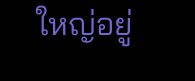ใหญ่อยู่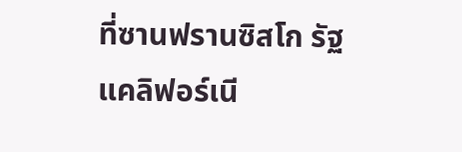ที่ซานฟรานซิสโก รัฐแคลิฟอร์เนี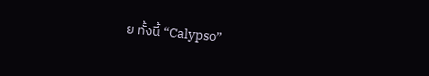ย ทั้งนี้ “Calypso”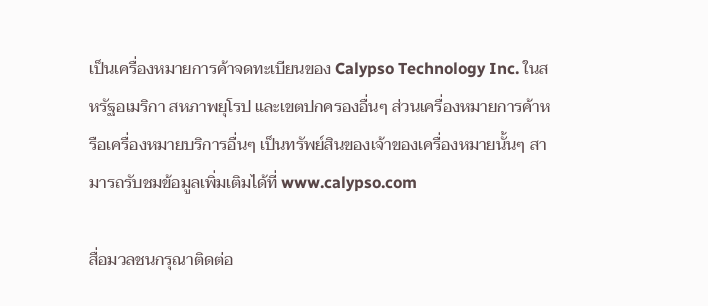เป็นเครื่องหมายการค้าจดทะเบียนของ Calypso Technology Inc. ในสหรัฐอเมริกา สหภาพยุโรป และเขตปกครองอื่นๆ ส่วนเครื่องหมายการค้าหรือเครื่องหมายบริการอื่นๆ เป็นทรัพย์สินของเจ้าของเครื่องหมายนั้นๆ สามารถรับชมข้อมูลเพิ่มเติมได้ที่ www.calypso.com

สื่อมวลชนกรุณาติดต่อ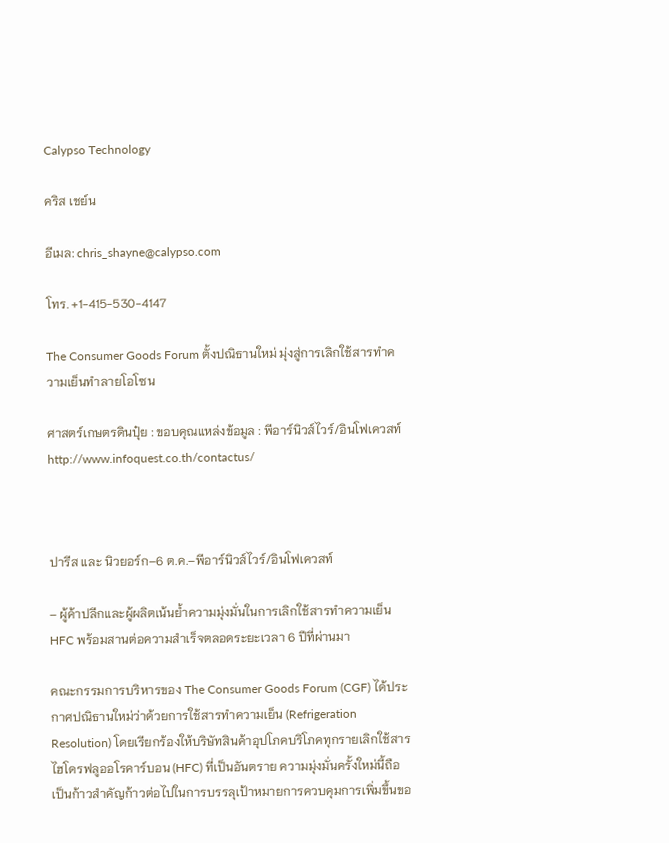Calypso Technology

คริส เชย์น

อีเมล: chris_shayne@calypso.com

โทร. +1-415-530-4147

The Consumer Goods Forum ตั้งปณิธานใหม่ มุ่งสู่การเลิกใช้สารทำความเย็นทำลายโอโซน

ศาสตร์เกษตรดินปุ๋ย : ขอบคุณแหล่งข้อมูล : พีอาร์นิวส์ไวร์/อินโฟเควสท์ http://www.infoquest.co.th/contactus/



ปารีส และ นิวยอร์ก–6 ต.ค.–พีอาร์นิวส์ไวร์/อินโฟเควสท์

– ผู้ค้าปลีกและผู้ผลิตเน้นย้ำความมุ่งมั่นในการเลิกใช้สารทำความเย็น HFC พร้อมสานต่อความสำเร็จตลอดระยะเวลา 6 ปีที่ผ่านมา

คณะกรรมการบริหารของ The Consumer Goods Forum (CGF) ได้ประกาศปณิธานใหม่ว่าด้วยการใช้สารทำความเย็น (Refrigeration Resolution) โดยเรียกร้องให้บริษัทสินค้าอุปโภคบริโภคทุกรายเลิกใช้สารไฮโดรฟลูออโรคาร์บอน (HFC) ที่เป็นอันตราย ความมุ่งมั่นครั้งใหม่นี้ถือเป็นก้าวสำคัญก้าวต่อไปในการบรรลุเป้าหมายการควบคุมการเพิ่มขึ้นขอ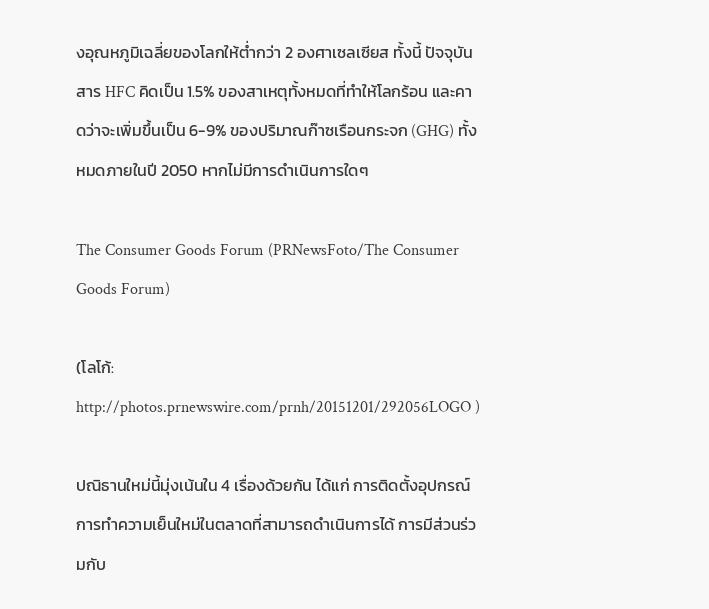งอุณหภูมิเฉลี่ยของโลกให้ต่ำกว่า 2 องศาเซลเซียส ทั้งนี้ ปัจจุบัน สาร HFC คิดเป็น 1.5% ของสาเหตุทั้งหมดที่ทำให้โลกร้อน และคาดว่าจะเพิ่มขึ้นเป็น 6-9% ของปริมาณก๊าซเรือนกระจก (GHG) ทั้งหมดภายในปี 2050 หากไม่มีการดำเนินการใดๆ

The Consumer Goods Forum (PRNewsFoto/The Consumer Goods Forum)

(โลโก้: http://photos.prnewswire.com/prnh/20151201/292056LOGO )

ปณิธานใหม่นี้มุ่งเน้นใน 4 เรื่องด้วยกัน ได้แก่ การติดตั้งอุปกรณ์การทำความเย็นใหม่ในตลาดที่สามารถดำเนินการได้ การมีส่วนร่วมกับ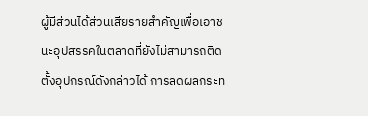ผู้มีส่วนได้ส่วนเสียรายสำคัญเพื่อเอาชนะอุปสรรคในตลาดที่ยังไม่สามารถติดตั้งอุปกรณ์ดังกล่าวได้ การลดผลกระท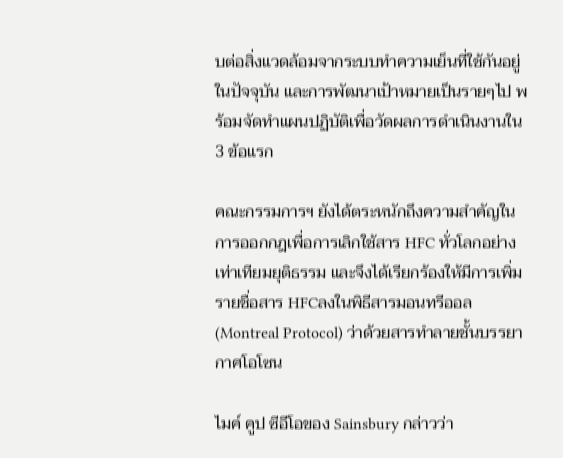บต่อสิ่งแวดล้อมจากระบบทำความเย็นที่ใช้กันอยู่ในปัจจุบัน และการพัฒนาเป้าหมายเป็นรายๆไป พร้อมจัดทำแผนปฏิบัติเพื่อวัดผลการดำเนินงานใน 3 ข้อแรก

คณะกรรมการฯ ยังได้ตระหนักถึงความสำคัญในการออกกฎเพื่อการเลิกใช้สาร HFC ทั่วโลกอย่างเท่าเทียมยุติธรรม และจึงได้เรียกร้องให้มีการเพิ่มรายชื่อสาร HFCลงในพิธีสารมอนทรีออล (Montreal Protocol) ว่าด้วยสารทำลายชั้นบรรยากาศโอโซน

ไมค์ คูป ซีอีโอของ Sainsbury กล่าวว่า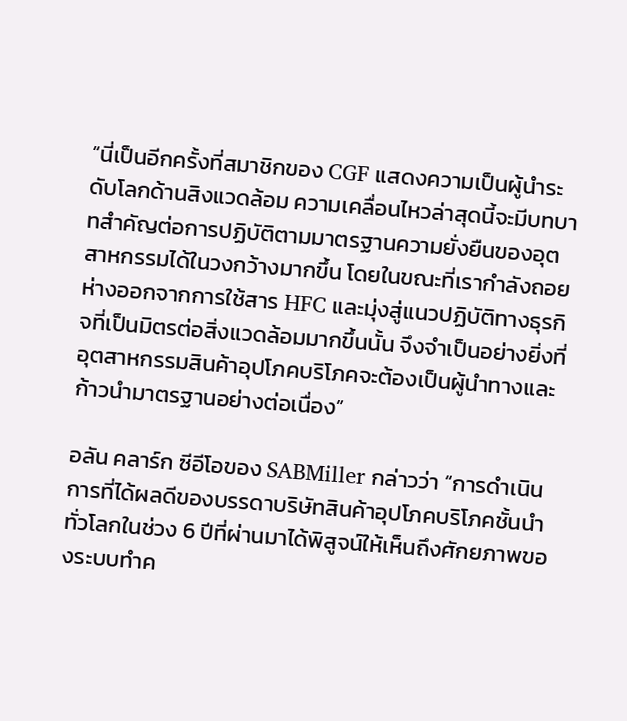“นี่เป็นอีกครั้งที่สมาชิกของ CGF แสดงความเป็นผู้นำระดับโลกด้านสิงแวดล้อม ความเคลื่อนไหวล่าสุดนี้จะมีบทบาทสำคัญต่อการปฏิบัติตามมาตรฐานความยั่งยืนของอุตสาหกรรมได้ในวงกว้างมากขึ้น โดยในขณะที่เรากำลังถอยห่างออกจากการใช้สาร HFC และมุ่งสู่แนวปฏิบัติทางธุรกิจที่เป็นมิตรต่อสิ่งแวดล้อมมากขึ้นนั้น จึงจำเป็นอย่างยิ่งที่อุตสาหกรรมสินค้าอุปโภคบริโภคจะต้องเป็นผู้นำทางและก้าวนำมาตรฐานอย่างต่อเนื่อง”

อลัน คลาร์ก ซีอีโอของ SABMiller กล่าวว่า “การดำเนินการที่ได้ผลดีของบรรดาบริษัทสินค้าอุปโภคบริโภคชั้นนำทั่วโลกในช่วง 6 ปีที่ผ่านมาได้พิสูจน์ให้เห็นถึงศักยภาพของระบบทำค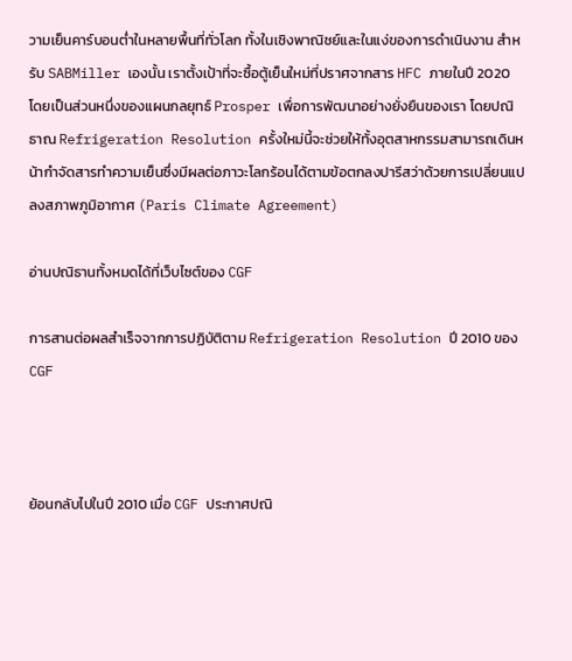วามเย็นคาร์บอนต่ำในหลายพื้นที่ทั่วโลก ทั้งในเชิงพาณิชย์และในแง่ของการดำเนินงาน สำหรับ SABMiller เองนั้น เราตั้งเป้าที่จะซื้อตู้เย็นใหม่ที่ปราศจากสาร HFC ภายในปี 2020 โดยเป็นส่วนหนึ่งของแผนกลยุทธ์ Prosper เพื่อการพัฒนาอย่างยั่งยืนของเรา โดยปณิธาณ Refrigeration Resolution ครั้งใหม่นี้จะช่วยให้ทั้งอุตสาหกรรมสามารถเดินหน้ากำจัดสารทำความเย็นซึ่งมีผลต่อภาวะโลกร้อนได้ตามข้อตกลงปารีสว่าด้วยการเปลี่ยนแปลงสภาพภูมิอากาศ (Paris Climate Agreement)

อ่านปณิธานทั้งหมดได้ที่เว็บไซต์ของ CGF

การสานต่อผลสำเร็จจากการปฏิบัติตาม Refrigeration Resolution ปี 2010 ของ CGF



ย้อนกลับไปในปี 2010 เมื่อ CGF ประกาศปณิ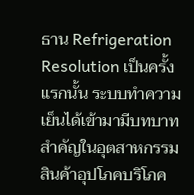ธาน Refrigeration Resolution เป็นครั้งแรกนั้น ระบบทำความเย็นได้เข้ามามีบทบาทสำคัญในอุตสาหกรรมสินค้าอุปโภคบริโภค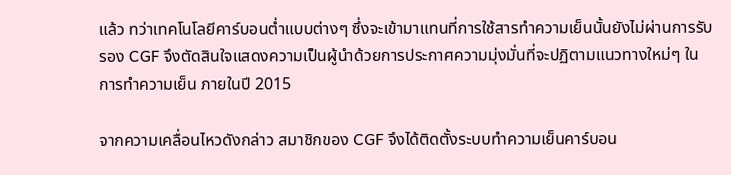แล้ว ทว่าเทคโนโลยีคาร์บอนต่ำแบบต่างๆ ซึ่งจะเข้ามาแทนที่การใช้สารทำความเย็นนั้นยังไม่ผ่านการรับรอง CGF จึงตัดสินใจแสดงความเป็นผู้นำด้วยการประกาศความมุ่งมั่นที่จะปฏิตามแนวทางใหม่ๆ ในการทำความเย็น ภายในปี 2015

จากความเคลื่อนไหวดังกล่าว สมาชิกของ CGF จึงได้ติดตั้งระบบทำความเย็นคาร์บอน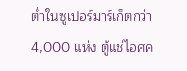ต่ำในซูเปอร์มาร์เก็ตกว่า 4,000 แห่ง ตู้แช่ไอศค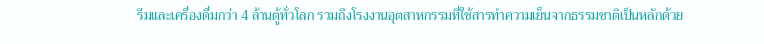รีมและเครื่องดื่มกว่า 4 ล้านตู้ทั่วโลก รวมถึงโรงงานอุตสาหกรรมที่ใช้สารทำความเย็นจากธรรมชาติเป็นหลักด้วย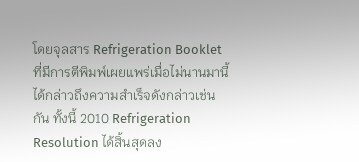โดยจุลสาร Refrigeration Booklet ที่มีการตีพิมพ์เผยแพร่เมื่อไม่นานมานี้ได้กล่าวถึงความสำเร็จดังกล่าวเช่นกัน ทั้งนี้ 2010 Refrigeration Resolution ได้สิ้นสุดลง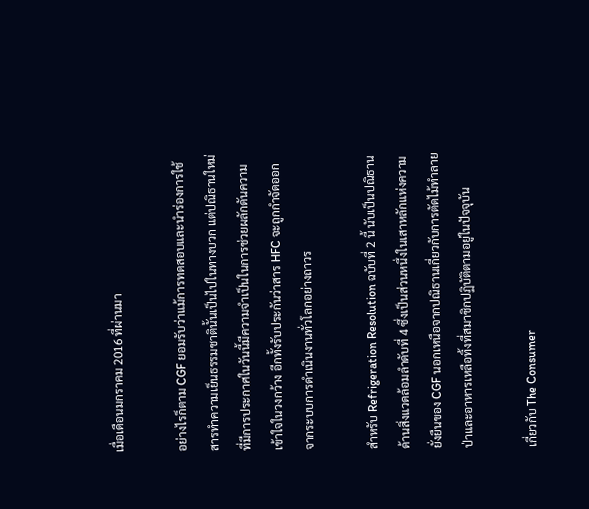เมื่อเดือนมกราคม 2016 ที่ผ่านมา

อย่างไรก็ตาม CGF ยอมรับว่าแม้การทดสอบและนำร่องการใช้สารทำความเย็นธรรมชาตินั้นเป็นไปในทางบวก แต่ปณิธานใหม่ที่มีการประกาศในวันนี้มีความจำเป็นในการช่วยผลักดันความเข้าใจในวงกว้าง อีกทั้งรับประกันว่าสาร HFC จะถูกกำจัดออกจากระบบการดำเนินงานทั่วโลกอย่างถาวร

สำหรับ Refrigeration Resolution ฉบับที่ 2 นี้ นับเป็นปณิธานด้านสิ่งแวดล้อมลำดับที่ 4 ซึ่งเป็นส่วนหนึ่งในเสาหลักแห่งความยั่งยืนของ CGF นอกเหนือจากปณิธานเกี่ยวกับการตัดไม้ทำลายป่าและอาหารเหลือทิ้งที่สมาชิกปฏิบัติตามอยู่ในปัจจุบัน

เกี่ยวกับ The Consumer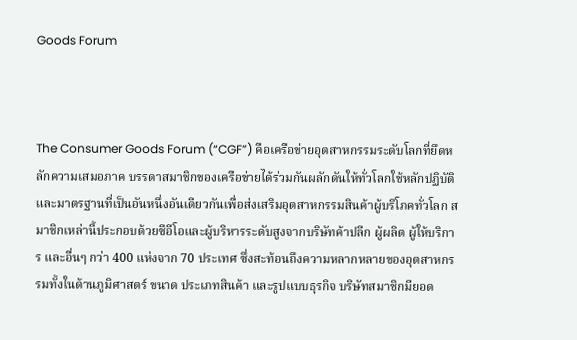Goods Forum



The Consumer Goods Forum (“CGF”) คือเครือข่ายอุตสาหกรรมระดับโลกที่ยึดหลักความเสมอภาค บรรดาสมาชิกของเครือข่ายได้ร่วมกันผลักดันให้ทั่วโลกใช้หลักปฏิบัติและมาตรฐานที่เป็นอันหนึ่งอันเดียวกันเพื่อส่งเสริมอุตสาหกรรมสินค้าผู้บริโภคทั่วโลก สมาชิกเหล่านี้ประกอบด้วยซีอีโอและผู้บริหารระดับสูงจากบริษัทค้าปลีก ผู้ผลิต ผู้ให้บริการ และอื่นๆ กว่า 400 แห่งจาก 70 ประเทศ ซึ่งสะท้อนถึงความหลากหลายของอุตสาหกรรมทั้งในด้านภูมิศาสตร์ ขนาด ประเภทสินค้า และรูปแบบธุรกิจ บริษัทสมาชิกมียอด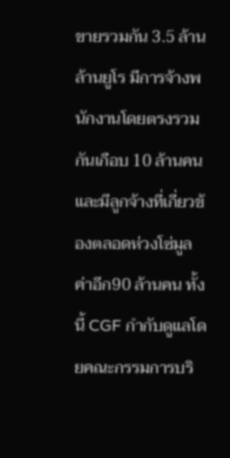ขายรวมกัน 3.5 ล้านล้านยูโร มีการจ้างพนักงานโดยตรงรวมกันเกือบ 10 ล้านคน และมีลูกจ้างที่เกี่ยวข้องตลอดห่วงโซ่มูลค่าอีก90 ล้านคน ทั้งนี้ CGF กำกับดูแลโดยคณะกรรมการบริ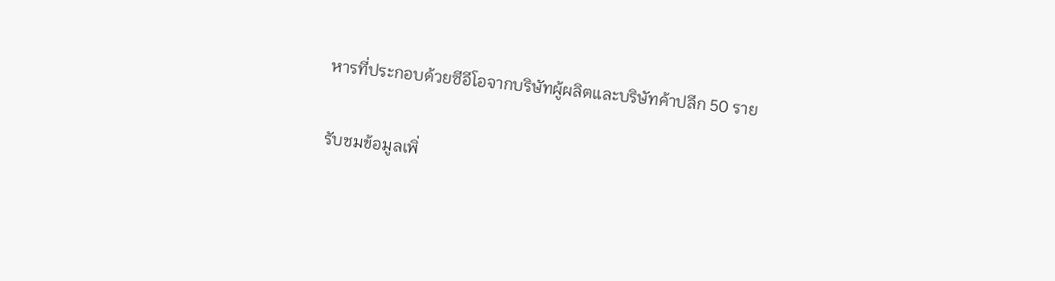หารที่ประกอบด้วยซีอีโอจากบริษัทผู้ผลิตและบริษัทค้าปลีก 50 ราย

รับชมข้อมูลเพิ่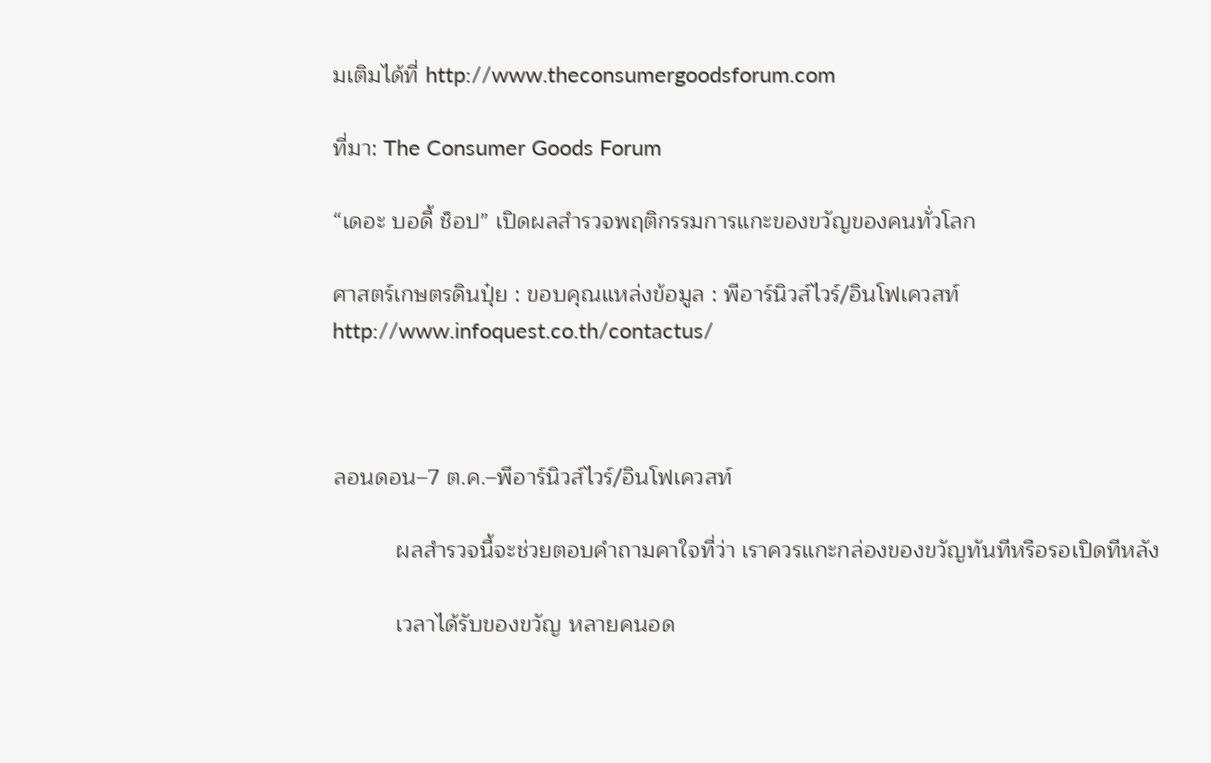มเติมได้ที่ http://www.theconsumergoodsforum.com

ที่มา: The Consumer Goods Forum

“เดอะ บอดี้ ช็อป” เปิดผลสำรวจพฤติกรรมการแกะของขวัญของคนทั่วโลก

ศาสตร์เกษตรดินปุ๋ย : ขอบคุณแหล่งข้อมูล : พีอาร์นิวส์ไวร์/อินโฟเควสท์ http://www.infoquest.co.th/contactus/



ลอนดอน–7 ต.ค.–พีอาร์นิวส์ไวร์/อินโฟเควสท์

          ผลสำรวจนี้จะช่วยตอบคำถามคาใจที่ว่า เราควรแกะกล่องของขวัญทันทีหรือรอเปิดทีหลัง

          เวลาได้รับของขวัญ หลายคนอด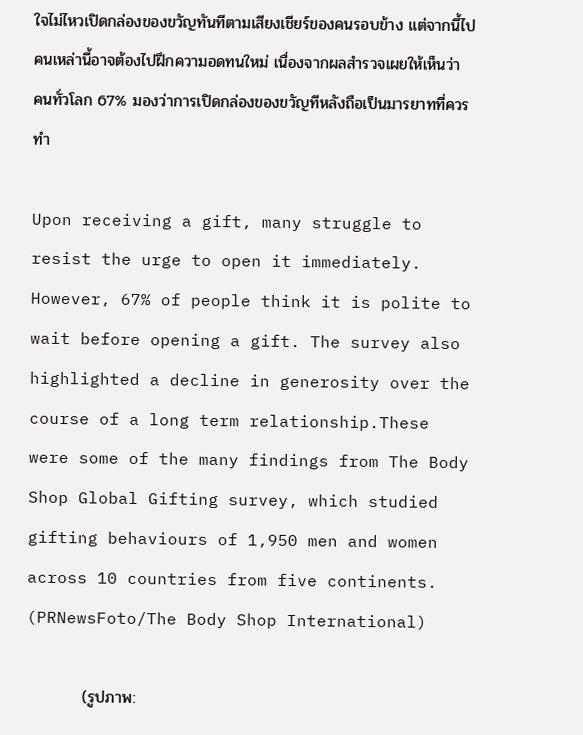ใจไม่ไหวเปิดกล่องของขวัญทันทีตามเสียงเชียร์ของคนรอบข้าง แต่จากนี้ไปคนเหล่านี้อาจต้องไปฝึกความอดทนใหม่ เนื่องจากผลสำรวจเผยให้เห็นว่า คนทั่วโลก 67% มองว่าการเปิดกล่องของขวัญทีหลังถือเป็นมารยาทที่ควรทำ

Upon receiving a gift, many struggle to resist the urge to open it immediately. However, 67% of people think it is polite to wait before opening a gift. The survey also highlighted a decline in generosity over the course of a long term relationship.These were some of the many findings from The Body Shop Global Gifting survey, which studied gifting behaviours of 1,950 men and women across 10 countries from five continents. (PRNewsFoto/The Body Shop International)

          (รูปภาพ: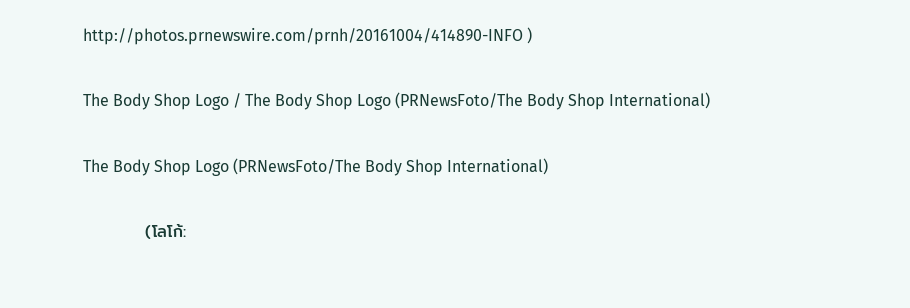http://photos.prnewswire.com/prnh/20161004/414890-INFO )

The Body Shop Logo / The Body Shop Logo (PRNewsFoto/The Body Shop International)

The Body Shop Logo (PRNewsFoto/The Body Shop International)

          (โลโก้: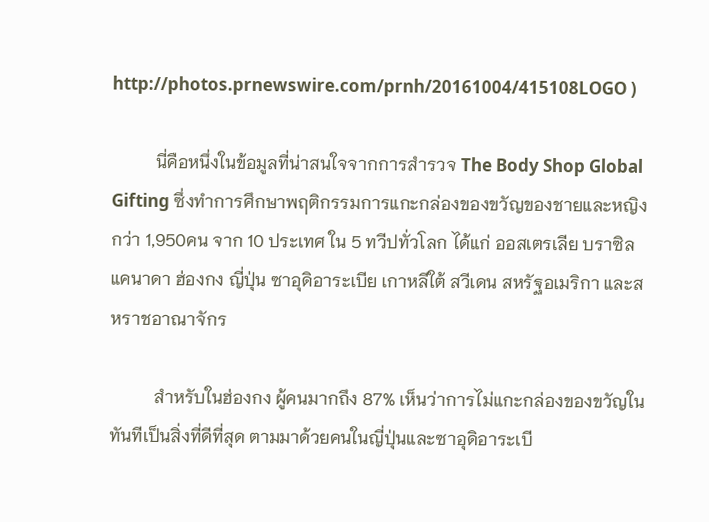http://photos.prnewswire.com/prnh/20161004/415108LOGO )

          นี่คือหนึ่งในข้อมูลที่น่าสนใจจากการสำรวจ The Body Shop Global Gifting ซึ่งทำการศึกษาพฤติกรรมการแกะกล่องของขวัญของชายและหญิงกว่า 1,950คน จาก 10 ประเทศ ใน 5 ทวีปทั่วโลก ได้แก่ ออสเตรเลีย บราซิล แคนาดา ฮ่องกง ญี่ปุ่น ซาอุดิอาระเบีย เกาหลีใต้ สวีเดน สหรัฐอเมริกา และสหราชอาณาจักร

          สำหรับในฮ่องกง ผู้คนมากถึง 87% เห็นว่าการไม่แกะกล่องของขวัญในทันทีเป็นสิ่งที่ดีที่สุด ตามมาด้วยคนในญี่ปุ่นและซาอุดิอาระเบี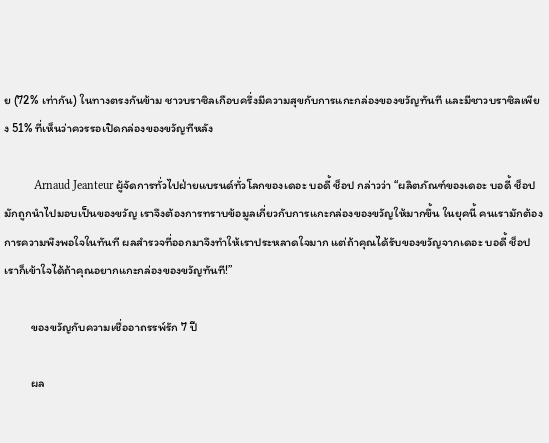ย (72% เท่ากัน) ในทางตรงกันข้าม ชาวบราซิลเกือบครึ่งมีความสุขกับการแกะกล่องของขวัญทันที และมีชาวบราซิลเพียง 51% ที่เห็นว่าควรรอเปิดกล่องของขวัญทีหลัง

          Arnaud Jeanteur ผู้จัดการทั่วไปฝ่ายแบรนด์ทั่วโลกของเดอะ บอดี้ ช็อป กล่าวว่า “ผลิตภัณฑ์ของเดอะ บอดี้ ช็อป มักถูกนำไปมอบเป็นของขวัญ เราจึงต้องการทราบข้อมูลเกี่ยวกับการแกะกล่องของขวัญให้มากขึ้น ในยุคนี้ คนเรามักต้องการความพึงพอใจในทันที ผลสำรวจที่ออกมาจึงทำให้เราประหลาดใจมาก แต่ถ้าคุณได้รับของขวัญจากเดอะ บอดี้ ช็อป เราก็เข้าใจได้ถ้าคุณอยากแกะกล่องของขวัญทันที!”

          ของขวัญกับความเชื่ออาถรรพ์รัก 7 ปี

          ผล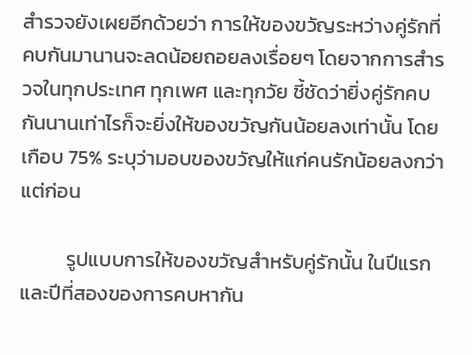สำรวจยังเผยอีกด้วยว่า การให้ของขวัญระหว่างคู่รักที่คบกันมานานจะลดน้อยถอยลงเรื่อยๆ โดยจากการสำรวจในทุกประเทศ ทุกเพศ และทุกวัย ชี้ชัดว่ายิ่งคู่รักคบกันนานเท่าไรก็จะยิ่งให้ของขวัญกันน้อยลงเท่านั้น โดยเกือบ 75% ระบุว่ามอบของขวัญให้แก่คนรักน้อยลงกว่าแต่ก่อน

          รูปแบบการให้ของขวัญสำหรับคู่รักนั้น ในปีแรกและปีที่สองของการคบหากัน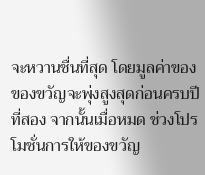จะหวานชื่นที่สุด โดยมูลค่าของของขวัญจะพุ่งสูงสุดก่อนครบปีที่สอง จากนั้นเมื่อหมด ช่วงโปรโมชั่นการให้ของขวัญ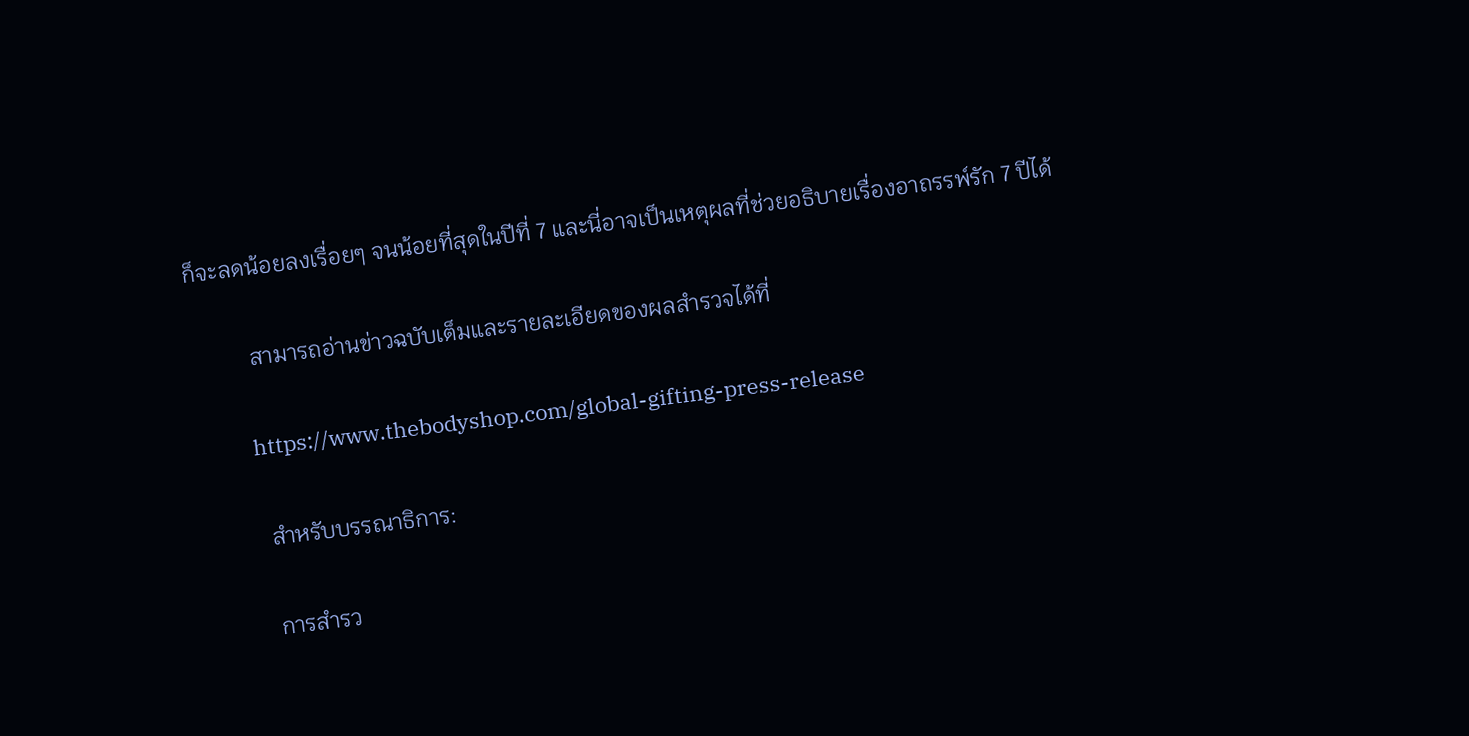ก็จะลดน้อยลงเรื่อยๆ จนน้อยที่สุดในปีที่ 7 และนี่อาจเป็นเหตุผลที่ช่วยอธิบายเรื่องอาถรรพ์รัก 7 ปีได้

          สามารถอ่านข่าวฉบับเต็มและรายละเอียดของผลสำรวจได้ที่

          https://www.thebodyshop.com/global-gifting-press-release

          สำหรับบรรณาธิการ:

          การสำรว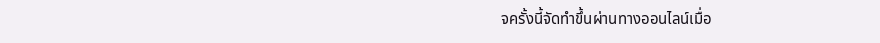จครั้งนี้จัดทำขึ้นผ่านทางออนไลน์เมื่อ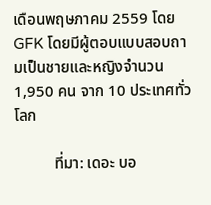เดือนพฤษภาคม 2559 โดย GFK โดยมีผู้ตอบแบบสอบถามเป็นชายและหญิงจำนวน 1,950 คน จาก 10 ประเทศทั่วโลก

          ที่มา: เดอะ บอ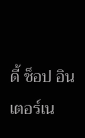ดี้ ช็อป อินเตอร์เน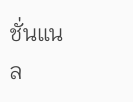ชั่นแนล